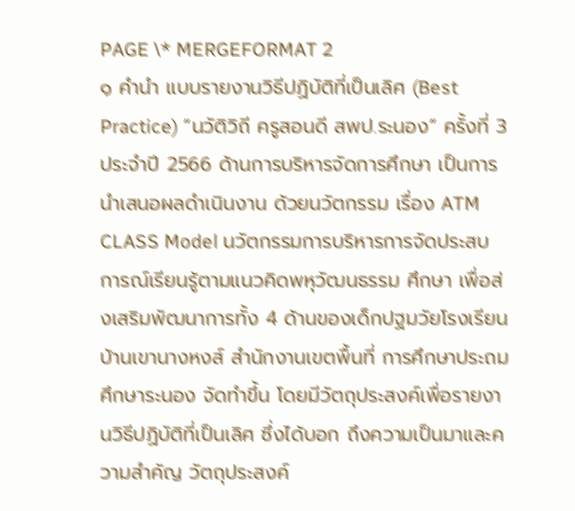PAGE \* MERGEFORMAT 2
๑ คำนำ แบบรายงานวิธีปฏิบัติที่เป็นเลิศ (Best Practice) “นวัติวิถี ครูสอนดี สพป.ระนอง” ครั้งที่ 3 ประจำปี 2566 ด้านการบริหารจัดการศึกษา เป็นการนำเสนอผลดำเนินงาน ด้วยนวัตกรรม เรื่อง ATM CLASS Model นวัตกรรมการบริหารการจัดประสบการณ์เรียนรู้ตามแนวคิดพหุวัฒนธรรม ศึกษา เพื่อส่งเสริมพัฒนาการทั้ง 4 ด้านของเด็กปฐมวัยโรงเรียนบ้านเขานางหงส์ สำนักงานเขตพื้นที่ การศึกษาประถมศึกษาระนอง จัดทำขึ้น โดยมีวัตถุประสงค์เพื่อรายงานวิธีปฏิบัติที่เป็นเลิศ ซึ่งได้บอก ถึงความเป็นมาและความสำคัญ วัตถุประสงค์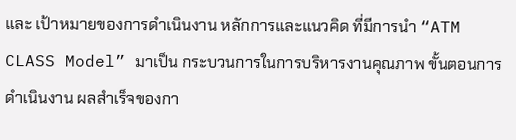และ เป้าหมายของการดำเนินงาน หลักการและแนวคิด ที่มีการนำ “ATM CLASS Model” มาเป็น กระบวนการในการบริหารงานคุณภาพ ขั้นตอนการ ดำเนินงาน ผลสำเร็จของกา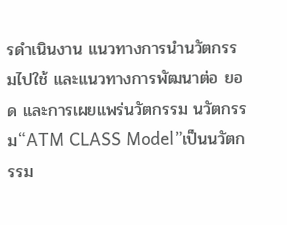รดำเนินงาน แนวทางการนำนวัตกรรมไปใช้ และแนวทางการพัฒนาต่อ ยอด และการเผยแพร่นวัตกรรม นวัตกรรม“ATM CLASS Model”เป็นนวัตกรรม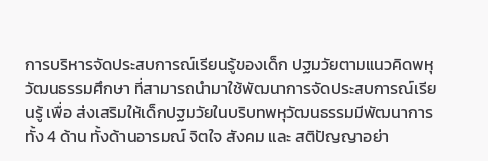การบริหารจัดประสบการณ์เรียนรู้ของเด็ก ปฐมวัยตามแนวคิดพหุวัฒนธรรมศึกษา ที่สามารถนำมาใช้พัฒนาการจัดประสบการณ์เรียนรู้ เพื่อ ส่งเสริมให้เด็กปฐมวัยในบริบทพหุวัฒนธรรมมีพัฒนาการทั้ง 4 ด้าน ทั้งด้านอารมณ์ จิตใจ สังคม และ สติปัญญาอย่า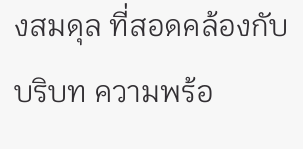งสมดุล ที่สอดคล้องกับบริบท ความพร้อ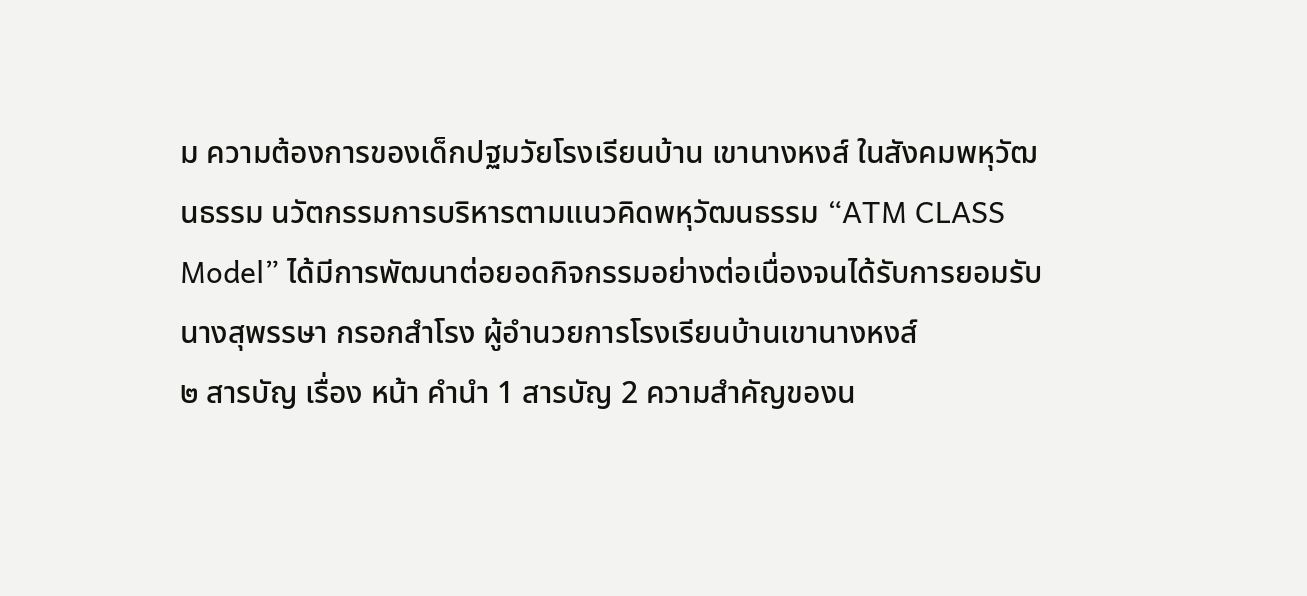ม ความต้องการของเด็กปฐมวัยโรงเรียนบ้าน เขานางหงส์ ในสังคมพหุวัฒนธรรม นวัตกรรมการบริหารตามแนวคิดพหุวัฒนธรรม “ATM CLASS Model” ได้มีการพัฒนาต่อยอดกิจกรรมอย่างต่อเนื่องจนได้รับการยอมรับ นางสุพรรษา กรอกสำโรง ผู้อำนวยการโรงเรียนบ้านเขานางหงส์
๒ สารบัญ เรื่อง หน้า คำนำ 1 สารบัญ 2 ความสำคัญของน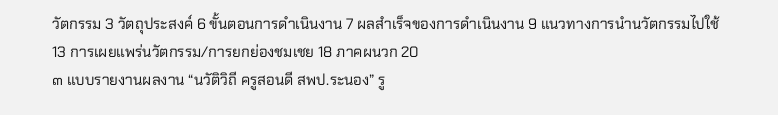วัตกรรม 3 วัตถุประสงค์ 6 ขั้นตอนการดำเนินงาน 7 ผลสำเร็จของการดำเนินงาน 9 แนวทางการนำนวัตกรรมไปใช้ 13 การเผยแพร่นวัตกรรม/การยกย่องชมเชย 18 ภาคผนวก 20
๓ แบบรายงานผลงาน “นวัติวิถี ครูสอนดี สพป.ระนอง” รู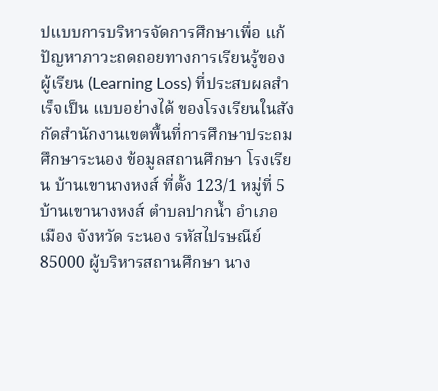ปแบบการบริหารจัดการศึกษาเพื่อ แก้ปัญหาภาวะถดถอยทางการเรียนรู้ของผู้เรียน (Learning Loss) ที่ประสบผลสำเร็จเป็น แบบอย่างได้ ของโรงเรียนในสังกัดสำนักงานเขตพื้นที่การศึกษาประถมศึกษาระนอง ข้อมูลสถานศึกษา โรงเรียน บ้านเขานางหงส์ ที่ตั้ง 123/1 หมู่ที่ 5 บ้านเขานางหงส์ ตำบลปากน้ำ อำเภอเมือง จังหวัด ระนอง รหัสไปรษณีย์ 85000 ผู้บริหารสถานศึกษา นาง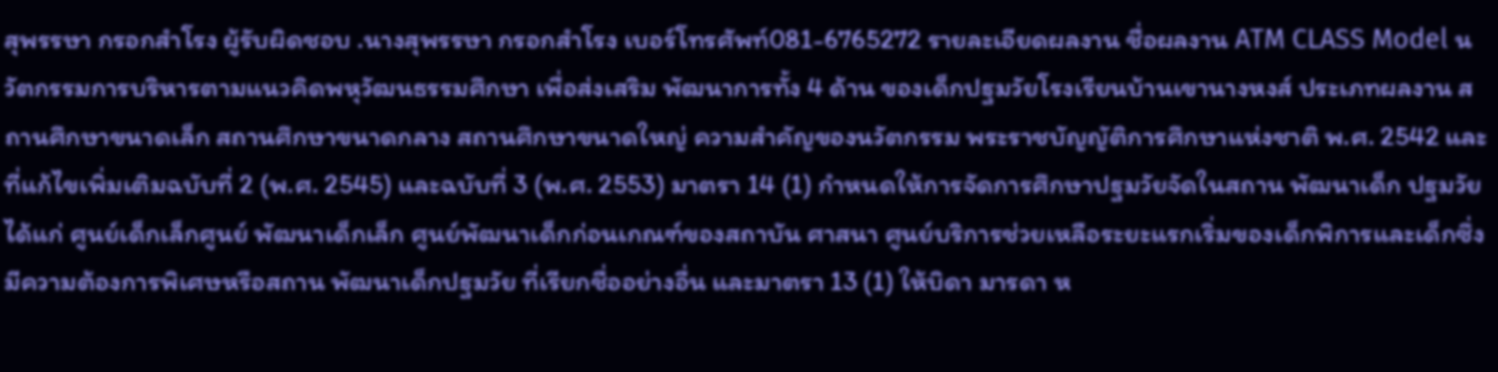สุพรรษา กรอกสำโรง ผู้รับผิดชอบ .นางสุพรรษา กรอกสำโรง เบอร์โทรศัพท์081-6765272 รายละเอียดผลงาน ชื่อผลงาน ATM CLASS Model นวัตกรรมการบริหารตามแนวคิดพหุวัฒนธรรมศึกษา เพื่อส่งเสริม พัฒนาการทั้ง 4 ด้าน ของเด็กปฐมวัยโรงเรียนบ้านเขานางหงส์ ประเภทผลงาน สถานศึกษาขนาดเล็ก สถานศึกษาขนาดกลาง สถานศึกษาขนาดใหญ่ ความสำคัญของนวัตกรรม พระราชบัญญัติการศึกษาแห่งชาติ พ.ศ. 2542 และที่แก้ไขเพิ่มเติมฉบับที่ 2 (พ.ศ. 2545) และฉบับที่ 3 (พ.ศ. 2553) มาตรา 14 (1) กำหนดให้การจัดการศึกษาปฐมวัยจัดในสถาน พัฒนาเด็ก ปฐมวัย ได้แก่ ศูนย์เด็กเล็กศูนย์ พัฒนาเด็กเล็ก ศูนย์พัฒนาเด็กก่อนเกณฑ์ของสถาบัน ศาสนา ศูนย์บริการช่วยเหลือระยะแรกเริ่มของเด็กพิการและเด็กซึ่งมีความต้องการพิเศษหรือสถาน พัฒนาเด็กปฐมวัย ที่เรียกชื่ออย่างอื่น และมาตรา 13 (1) ให้บิดา มารดา ห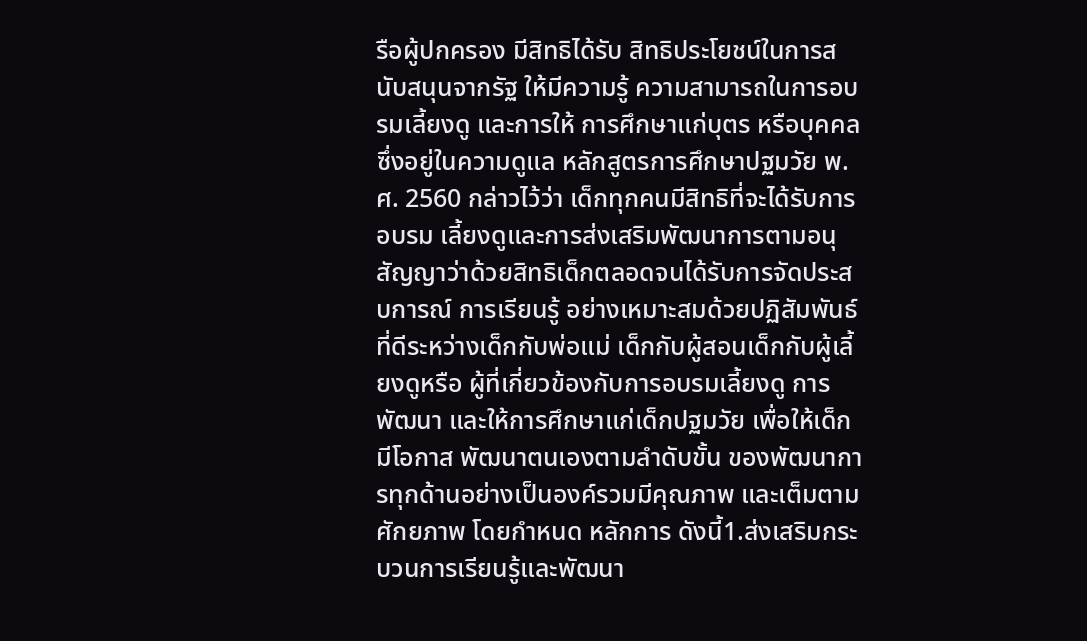รือผู้ปกครอง มีสิทธิได้รับ สิทธิประโยชน์ในการสนับสนุนจากรัฐ ให้มีความรู้ ความสามารถในการอบรมเลี้ยงดู และการให้ การศึกษาแก่บุตร หรือบุคคลซึ่งอยู่ในความดูแล หลักสูตรการศึกษาปฐมวัย พ.ศ. 2560 กล่าวไว้ว่า เด็กทุกคนมีสิทธิที่จะได้รับการอบรม เลี้ยงดูและการส่งเสริมพัฒนาการตามอนุสัญญาว่าด้วยสิทธิเด็กตลอดจนได้รับการจัดประสบการณ์ การเรียนรู้ อย่างเหมาะสมด้วยปฏิสัมพันธ์ที่ดีระหว่างเด็กกับพ่อแม่ เด็กกับผู้สอนเด็กกับผู้เลี้ยงดูหรือ ผู้ที่เกี่ยวข้องกับการอบรมเลี้ยงดู การพัฒนา และให้การศึกษาแก่เด็กปฐมวัย เพื่อให้เด็กมีโอกาส พัฒนาตนเองตามลำดับขั้น ของพัฒนาการทุกด้านอย่างเป็นองค์รวมมีคุณภาพ และเต็มตามศักยภาพ โดยกำหนด หลักการ ดังนี้1.ส่งเสริมกระบวนการเรียนรู้และพัฒนา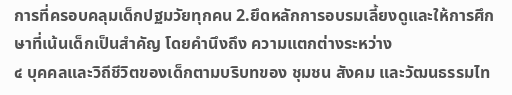การที่ครอบคลุมเด็กปฐมวัยทุกคน 2.ยึดหลักการอบรมเลี้ยงดูและให้การศึกษาที่เน้นเด็กเป็นสำคัญ โดยคำนึงถึง ความแตกต่างระหว่าง
๔ บุคคลและวิถีชีวิตของเด็กตามบริบทของ ชุมชน สังคม และวัฒนธรรมไท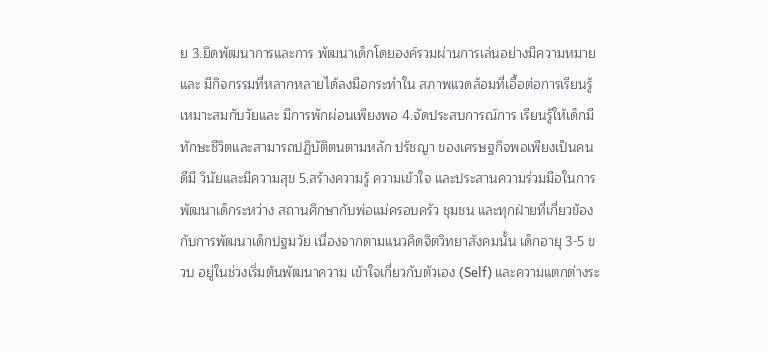ย 3.ยึดพัฒนาการและการ พัฒนาเด็กโดยองค์รวมผ่านการเล่นอย่างมีความหมาย และ มีกิจกรรมที่หลากหลายได้ลงมือกระทำใน สภาพแวดล้อมที่เอื้อต่อการเรียนรู้เหมาะสมกับวัยและ มีการพักผ่อนเพียงพอ 4.จัดประสบการณ์การ เรียนรู้ให้เด็กมีทักษะชีวิตและสามารถปฏิบัติตนตามหลัก ปรัชญา ของเศรษฐกิจพอเพียงเป็นคนดีมี วินัยและมีความสุข 5.สร้างความรู้ ความเข้าใจ และประสานความร่วมมือในการพัฒนาเด็กระหว่าง สถานศึกษากับพ่อแม่ครอบครัว ชุมชน และทุกฝ่ายที่เกี่ยวข้องกับการพัฒนาเด็กปฐมวัย เนื่องจากตามแนวคิดจิตวิทยาสังคมนั้น เด็กอายุ 3-5 ขวบ อยู่ในช่วงเริ่มต้นพัฒนาความ เข้าใจเกี่ยวกับตัวเอง (Self) และความแตกต่างระ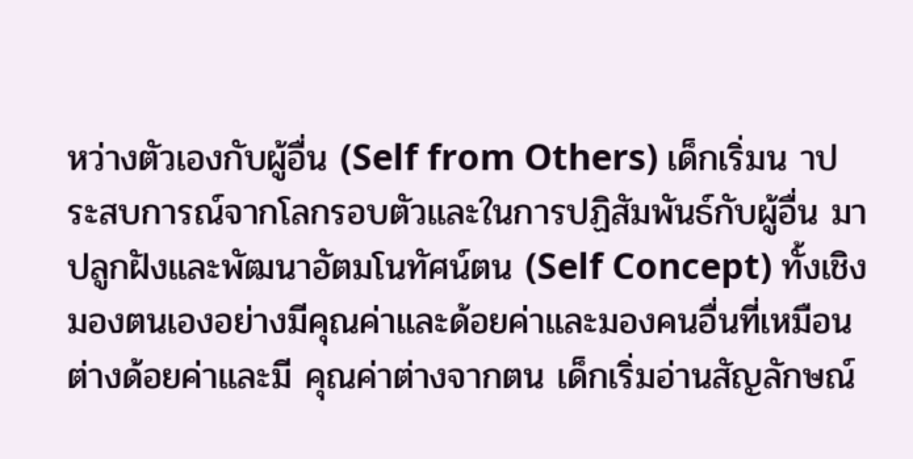หว่างตัวเองกับผู้อื่น (Self from Others) เด็กเริ่มน าประสบการณ์จากโลกรอบตัวและในการปฏิสัมพันธ์กับผู้อื่น มาปลูกฝังและพัฒนาอัตมโนทัศน์ตน (Self Concept) ทั้งเชิงมองตนเองอย่างมีคุณค่าและด้อยค่าและมองคนอื่นที่เหมือนต่างด้อยค่าและมี คุณค่าต่างจากตน เด็กเริ่มอ่านสัญลักษณ์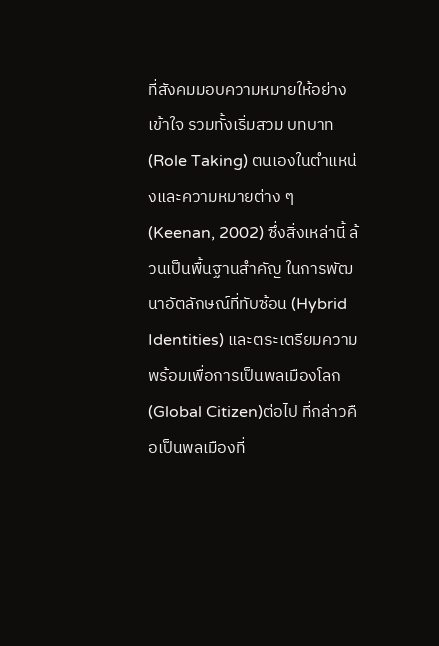ที่สังคมมอบความหมายให้อย่างเข้าใจ รวมทั้งเริ่มสวม บทบาท (Role Taking) ตนเองในตำแหน่งและความหมายต่าง ๆ (Keenan, 2002) ซึ่งสิ่งเหล่านี้ ล้วนเป็นพื้นฐานสำคัญ ในการพัฒนาอัตลักษณ์ที่ทับซ้อน (Hybrid Identities) และตระเตรียมความ พร้อมเพื่อการเป็นพลเมืองโลก(Global Citizen)ต่อไป ที่กล่าวคือเป็นพลเมืองที่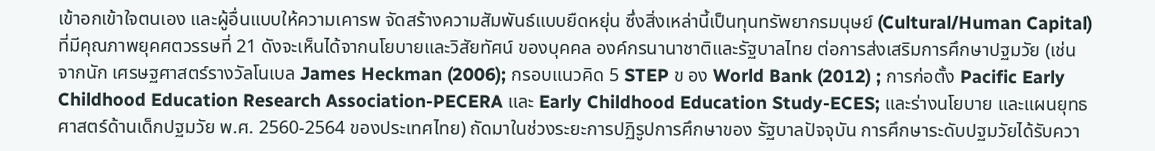เข้าอกเข้าใจตนเอง และผู้อื่นแบบให้ความเคารพ จัดสร้างความสัมพันธ์แบบยืดหยุ่น ซึ่งสิ่งเหล่านี้เป็นทุนทรัพยากรมนุษย์ (Cultural/Human Capital) ที่มีคุณภาพยุคศตวรรษที่ 21 ดังจะเห็นได้จากนโยบายและวิสัยทัศน์ ของบุคคล องค์กรนานาชาติและรัฐบาลไทย ต่อการส่งเสริมการศึกษาปฐมวัย (เช่น จากนัก เศรษฐศาสตร์รางวัลโนเบล James Heckman (2006); กรอบแนวคิด 5 STEP ข อง World Bank (2012) ; การก่อตั้ง Pacific Early Childhood Education Research Association-PECERA และ Early Childhood Education Study-ECES; และร่างนโยบาย และแผนยุทธศาสตร์ด้านเด็กปฐมวัย พ.ศ. 2560-2564 ของประเทศไทย) ถัดมาในช่วงระยะการปฏิรูปการศึกษาของ รัฐบาลปัจจุบัน การศึกษาระดับปฐมวัยได้รับควา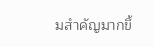มสำคัญมากขึ้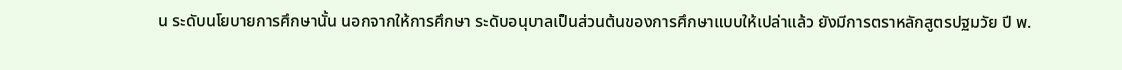น ระดับนโยบายการศึกษานั้น นอกจากให้การศึกษา ระดับอนุบาลเป็นส่วนต้นของการศึกษาแบบให้เปล่าแล้ว ยังมีการตราหลักสูตรปฐมวัย ปี พ.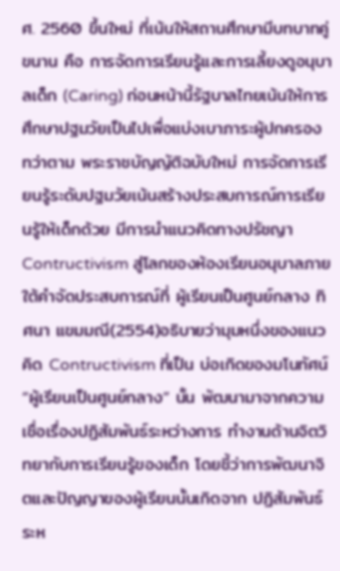ศ. 2560 ขึ้นใหม่ ที่เน้นให้สถานศึกษามีบทบาทคู่ขนาน คือ การจัดการเรียนรู้และการเลี้ยงดูอนุบาลเด็ก (Caring) ก่อนหน้านี้รัฐบาลไทยเน้นให้การศึกษาปฐมวัยเป็นไปเพื่อแบ่งเบาภาระผู้ปกครอง ทว่าตาม พระราชบัญญัติฉบับใหม่ การจัดการเรียนรู้ระดับปฐมวัยเน้นสร้างประสบการณ์การเรียนรู้ให้เด็กด้วย มีการนำแนวคิดทางปรัชญา Contructivism สู่โลกของห้องเรียนอนุบาลภายใต้คำจัดประสบการณ์ที่ ผู้เรียนเป็นศูนย์กลาง ทิศนา แขมมณี(2554)อธิบายว่ามุมหนึ่งของแนวคิด Contructivism ที่เป็น บ่อเกิดของมโนทัศน์“ผู้เรียนเป็นศูนย์กลาง” นั้น พัฒนามาจากความเชื่อเรื่องปฏิสัมพันธ์ระหว่างการ ทำงานด้านจิตวิทยากับการเรียนรู้ของเด็ก โดยชี้ว่าการพัฒนาจิตและปัญญาของผู้เรียนนั้นเกิดจาก ปฏิสัมพันธ์ระห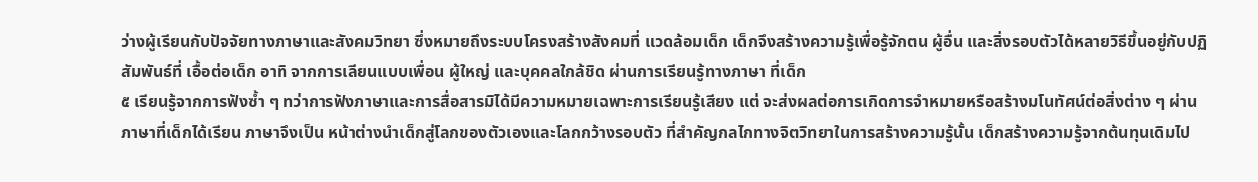ว่างผู้เรียนกับปัจจัยทางภาษาและสังคมวิทยา ซึ่งหมายถึงระบบโครงสร้างสังคมที่ แวดล้อมเด็ก เด็กจึงสร้างความรู้เพื่อรู้จักตน ผู้อื่น และสิ่งรอบตัวได้หลายวิธีขึ้นอยู่กับปฏิสัมพันธ์ที่ เอื้อต่อเด็ก อาทิ จากการเลียนแบบเพื่อน ผู้ใหญ่ และบุคคลใกล้ชิด ผ่านการเรียนรู้ทางภาษา ที่เด็ก
๕ เรียนรู้จากการฟังซ้ำ ๆ ทว่าการฟังภาษาและการสื่อสารมิได้มีความหมายเฉพาะการเรียนรู้เสียง แต่ จะส่งผลต่อการเกิดการจำหมายหรือสร้างมโนทัศน์ต่อสิ่งต่าง ๆ ผ่านภาษาที่เด็กได้เรียน ภาษาจึงเป็น หน้าต่างนำเด็กสู่โลกของตัวเองและโลกกว้างรอบตัว ที่สำคัญกลไกทางจิตวิทยาในการสร้างความรู้นั้น เด็กสร้างความรู้จากต้นทุนเดิมไป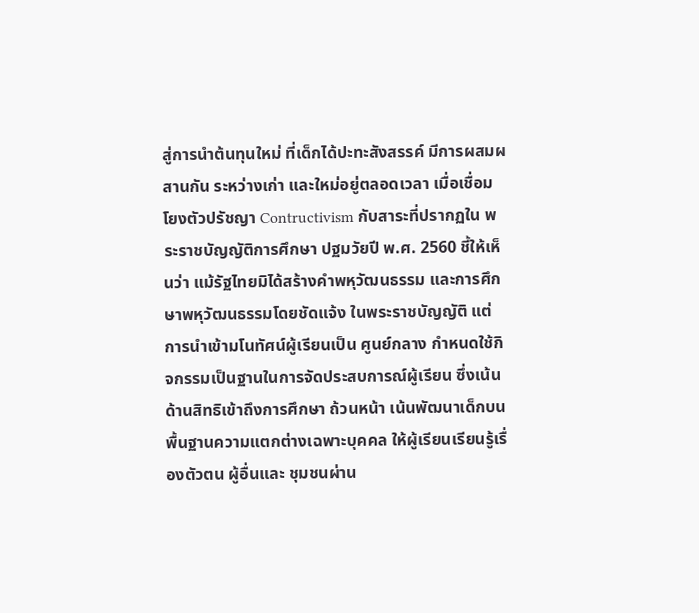สู่การนำต้นทุนใหม่ ที่เด็กได้ปะทะสังสรรค์ มีการผสมผสานกัน ระหว่างเก่า และใหม่อยู่ตลอดเวลา เมื่อเชื่อมโยงตัวปรัชญา Contructivism กับสาระที่ปรากฏใน พระราชบัญญัติการศึกษา ปฐมวัยปี พ.ศ. 2560 ชี้ให้เห็นว่า แม้รัฐไทยมิได้สร้างคำพหุวัฒนธรรม และการศึกษาพหุวัฒนธรรมโดยชัดแจ้ง ในพระราชบัญญัติ แต่การนำเข้ามโนทัศน์ผู้เรียนเป็น ศูนย์กลาง กำหนดใช้กิจกรรมเป็นฐานในการจัดประสบการณ์ผู้เรียน ซึ่งเน้นด้านสิทธิเข้าถึงการศึกษา ถ้วนหน้า เน้นพัฒนาเด็กบนพื้นฐานความแตกต่างเฉพาะบุคคล ให้ผู้เรียนเรียนรู้เรื่องตัวตน ผู้อื่นและ ชุมชนผ่าน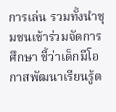การเล่น รวมทั้งนำชุมชนเข้าร่วมจัดการศึกษา ชี้ว่าเด็กมีโอกาสพัฒนาเรียนรู้ต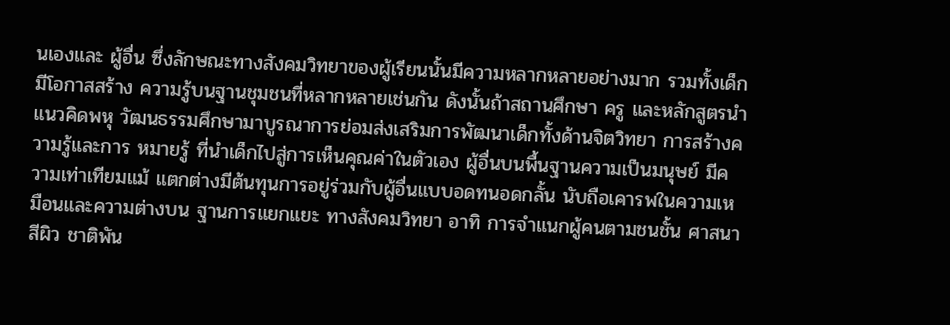นเองและ ผู้อื่น ซึ่งลักษณะทางสังคมวิทยาของผู้เรียนนั้นมีความหลากหลายอย่างมาก รวมทั้งเด็กมีโอกาสสร้าง ความรู้บนฐานชุมชนที่หลากหลายเช่นกัน ดังนั้นถ้าสถานศึกษา ครู และหลักสูตรนำแนวคิดพหุ วัฒนธรรมศึกษามาบูรณาการย่อมส่งเสริมการพัฒนาเด็กทั้งด้านจิตวิทยา การสร้างความรู้และการ หมายรู้ ที่นำเด็กไปสู่การเห็นคุณค่าในตัวเอง ผู้อื่นบนพื้นฐานความเป็นมนุษย์ มีความเท่าเทียมแม้ แตกต่างมีต้นทุนการอยู่ร่วมกับผู้อื่นแบบอดทนอดกลั้น นับถือเคารพในความเหมือนและความต่างบน ฐานการแยกแยะ ทางสังคมวิทยา อาทิ การจำแนกผู้คนตามชนชั้น ศาสนา สีผิว ชาติพัน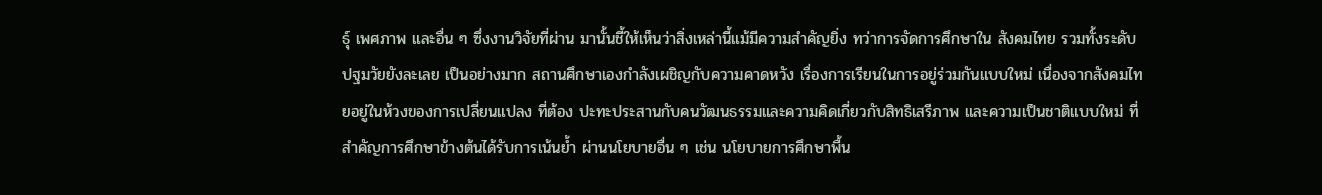ธุ์ เพศภาพ และอื่น ๆ ซึ่งงานวิจัยที่ผ่าน มานั้นชี้ให้เห็นว่าสิ่งเหล่านี้แม้มีความสำคัญยิ่ง ทว่าการจัดการศึกษาใน สังคมไทย รวมทั้งระดับปฐมวัยยังละเลย เป็นอย่างมาก สถานศึกษาเองกำลังเผชิญกับความคาดหวัง เรื่องการเรียนในการอยู่ร่วมกันแบบใหม่ เนื่องจากสังคมไทยอยู่ในห้วงของการเปลี่ยนแปลง ที่ต้อง ปะทะประสานกับคนวัฒนธรรมและความคิดเกี่ยวกับสิทธิเสรีภาพ และความเป็นชาติแบบใหม่ ที่ สำคัญการศึกษาข้างต้นได้รับการเน้นย้ำ ผ่านนโยบายอื่น ๆ เช่น นโยบายการศึกษาพื้น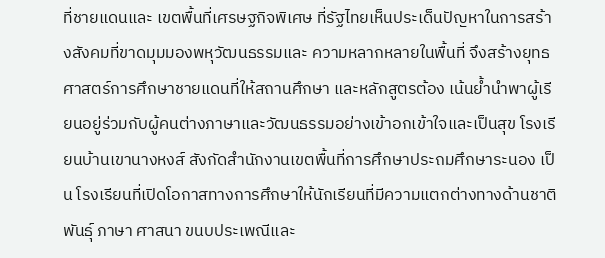ที่ชายแดนและ เขตพื้นที่เศรษฐกิจพิเศษ ที่รัฐไทยเห็นประเด็นปัญหาในการสร้างสังคมที่ขาดมุมมองพหุวัฒนธรรมและ ความหลากหลายในพื้นที่ จึงสร้างยุทธศาสตร์การศึกษาชายแดนที่ให้สถานศึกษา และหลักสูตรต้อง เน้นย้ำนำพาผู้เรียนอยู่ร่วมกับผู้คนต่างภาษาและวัฒนธรรมอย่างเข้าอกเข้าใจและเป็นสุข โรงเรียนบ้านเขานางหงส์ สังกัดสำนักงานเขตพื้นที่การศึกษาประถมศึกษาระนอง เป็น โรงเรียนที่เปิดโอกาสทางการศึกษาให้นักเรียนที่มีความแตกต่างทางด้านชาติพันธุ์ ภาษา ศาสนา ขนบประเพณีและ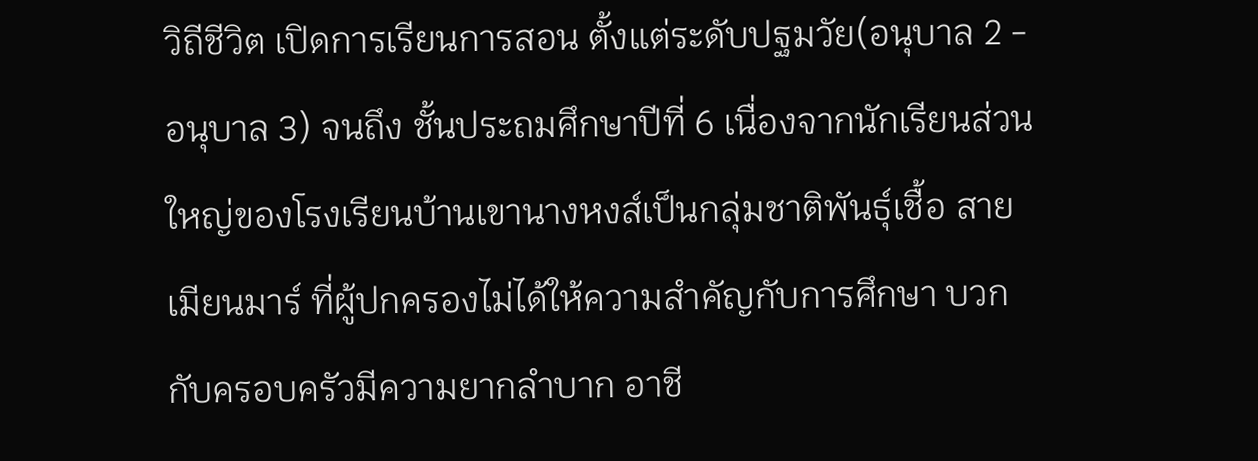วิถีชีวิต เปิดการเรียนการสอน ตั้งแต่ระดับปฐมวัย(อนุบาล 2 - อนุบาล 3) จนถึง ชั้นประถมศึกษาปีที่ 6 เนื่องจากนักเรียนส่วนใหญ่ของโรงเรียนบ้านเขานางหงส์เป็นกลุ่มชาติพันธุ์เชื้อ สายเมียนมาร์ ที่ผู้ปกครองไม่ได้ให้ความสำคัญกับการศึกษา บวกกับครอบครัวมีความยากลำบาก อาชี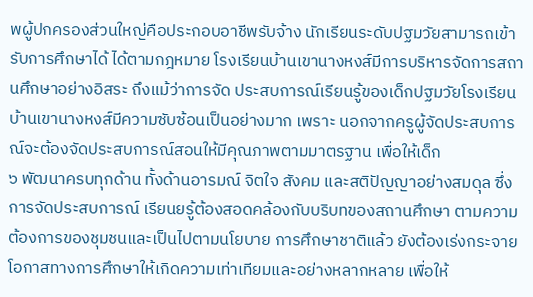พผู้ปกครองส่วนใหญ่คือประกอบอาชีพรับจ้าง นักเรียนระดับปฐมวัยสามารถเข้ารับการศึกษาได้ ได้ตามกฎหมาย โรงเรียนบ้านเขานางหงส์มีการบริหารจัดการสถานศึกษาอย่างอิสระ ถึงแม้ว่าการจัด ประสบการณ์เรียนรู้ของเด็กปฐมวัยโรงเรียนบ้านเขานางหงส์มีความซับซ้อนเป็นอย่างมาก เพราะ นอกจากครูผู้จัดประสบการณ์จะต้องจัดประสบการณ์สอนให้มีคุณภาพตามมาตรฐาน เพื่อให้เด็ก
๖ พัฒนาครบทุกด้าน ทั้งด้านอารมณ์ จิตใจ สังคม และสติปัญญาอย่างสมดุล ซึ่งการจัดประสบการณ์ เรียนยรู้ต้องสอดคล้องกับบริบทของสถานศึกษา ตามความต้องการของชุมชนและเป็นไปตามนโยบาย การศึกษาชาติแล้ว ยังต้องเร่งกระจายโอกาสทางการศึกษาให้เกิดความเท่าเทียมและอย่างหลากหลาย เพื่อให้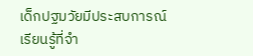เด็กปฐมวัยมีประสบการณ์เรียนรู้ที่จำ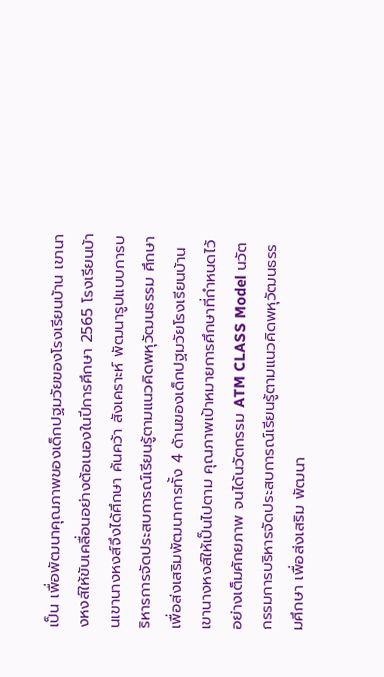เป็น เพื่อพัฒนาคุณภาพของเด็กปฐมวัยของโรงเรียนบ้าน เขานางหงส์ให้ขับเคลื่อนอย่างต้อเนองในปีการศึกษา 2565 โรงเรียนบ้านเขานางหงส์จึงได้ศึกษา ค้นคว้า สังเคราะห์ พัฒนารูปแบบการบริหารการจัดประสบการณ์เรียนรู้ตามแนวคิดพหุวัฒนธรรม ศึกษา เพื่อส่งเสริมพัฒนาการทั้ง 4 ด้านของเด็กปฐมวัยโรงเรียนบ้านเขานางหงส์ให้เป็นไปตาม คุณภาพเป้าหมายการศึกษาที่กำหนดไว้อย่างเต็มศักยภาพ จนได้นวัตกรรม ATM CLASS Model นวัตกรรมการบริหารจัดประสบการณ์เรียนรู้ตามแนวคิดพหุวัฒนธรรมศึกษา เพื่อส่งเสริม พัฒนา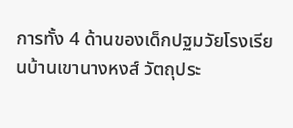การทั้ง 4 ด้านของเด็กปฐมวัยโรงเรียนบ้านเขานางหงส์ วัตถุประ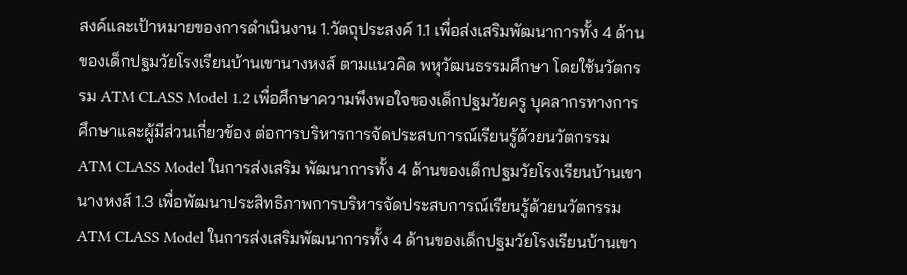สงค์และเป้าหมายของการดำเนินงาน 1.วัตถุประสงค์ 1.1 เพื่อส่งเสริมพัฒนาการทั้ง 4 ด้านของเด็กปฐมวัยโรงเรียนบ้านเขานางหงส์ ตามแนวคิด พหุวัฒนธรรมศึกษา โดยใช้นวัตกรรม ATM CLASS Model 1.2 เพื่อศึกษาความพึงพอใจของเด็กปฐมวัยครู บุคลากรทางการศึกษาและผู้มีส่วนเกี่ยวข้อง ต่อการบริหารการจัดประสบการณ์เรียนรู้ด้วยนวัตกรรม ATM CLASS Model ในการส่งเสริม พัฒนาการทั้ง 4 ด้านของเด็กปฐมวัยโรงเรียนบ้านเขานางหงส์ 1.3 เพื่อพัฒนาประสิทธิภาพการบริหารจัดประสบการณ์เรียนรู้ด้วยนวัตกรรม ATM CLASS Model ในการส่งเสริมพัฒนาการทั้ง 4 ด้านของเด็กปฐมวัยโรงเรียนบ้านเขา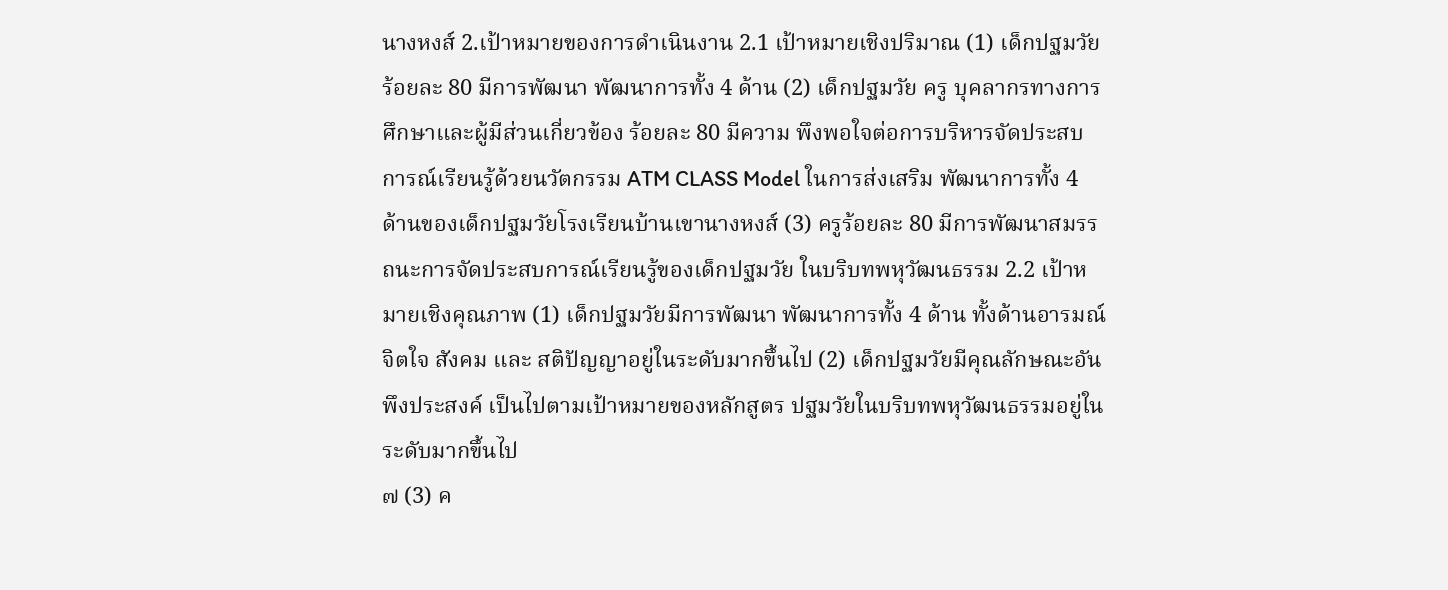นางหงส์ 2.เป้าหมายของการดำเนินงาน 2.1 เป้าหมายเชิงปริมาณ (1) เด็กปฐมวัยร้อยละ 80 มีการพัฒนา พัฒนาการทั้ง 4 ด้าน (2) เด็กปฐมวัย ครู บุคลากรทางการศึกษาและผู้มีส่วนเกี่ยวข้อง ร้อยละ 80 มีความ พึงพอใจต่อการบริหารจัดประสบการณ์เรียนรู้ด้วยนวัตกรรม ATM CLASS Model ในการส่งเสริม พัฒนาการทั้ง 4 ด้านของเด็กปฐมวัยโรงเรียนบ้านเขานางหงส์ (3) ครูร้อยละ 80 มีการพัฒนาสมรรถนะการจัดประสบการณ์เรียนรู้ของเด็กปฐมวัย ในบริบทพหุวัฒนธรรม 2.2 เป้าหมายเชิงคุณภาพ (1) เด็กปฐมวัยมีการพัฒนา พัฒนาการทั้ง 4 ด้าน ทั้งด้านอารมณ์ จิตใจ สังคม และ สติปัญญาอยู่ในระดับมากขึ้นไป (2) เด็กปฐมวัยมีคุณลักษณะอันพึงประสงค์ เป็นไปตามเป้าหมายของหลักสูตร ปฐมวัยในบริบทพหุวัฒนธรรมอยู่ในระดับมากขึ้นไป
๗ (3) ค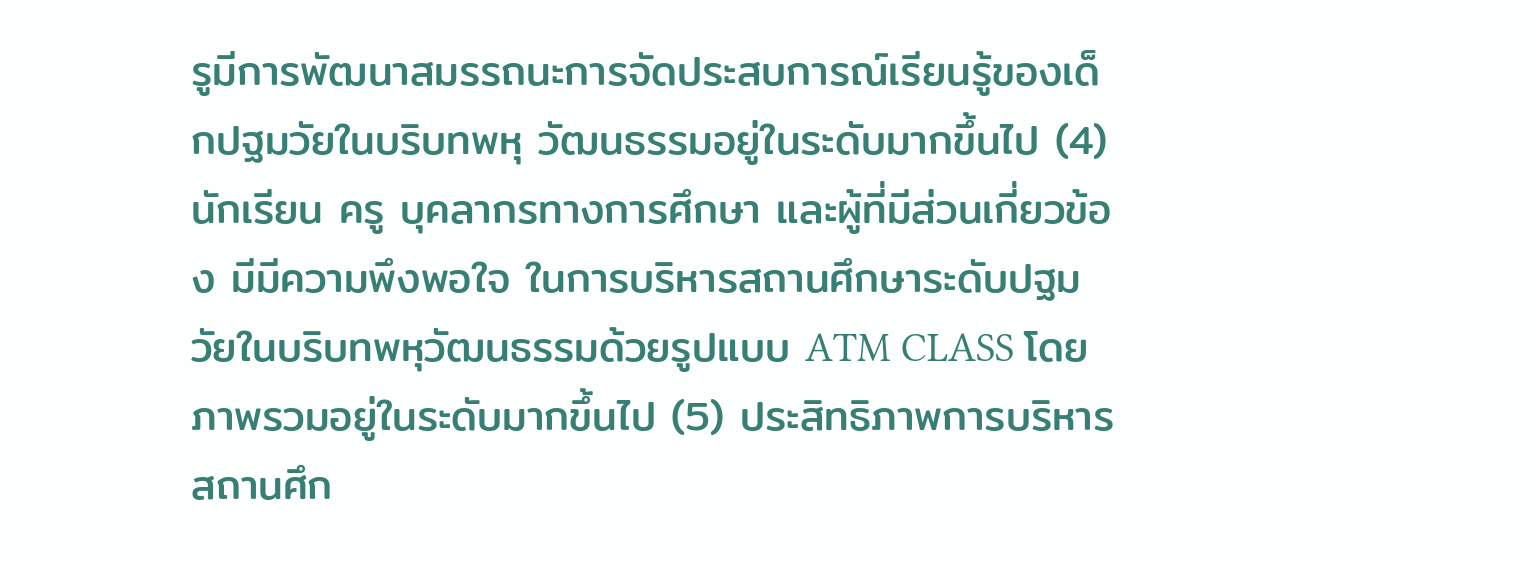รูมีการพัฒนาสมรรถนะการจัดประสบการณ์เรียนรู้ของเด็กปฐมวัยในบริบทพหุ วัฒนธรรมอยู่ในระดับมากขึ้นไป (4) นักเรียน ครู บุคลากรทางการศึกษา และผู้ที่มีส่วนเกี่ยวข้อง มีมีความพึงพอใจ ในการบริหารสถานศึกษาระดับปฐมวัยในบริบทพหุวัฒนธรรมด้วยรูปแบบ ATM CLASS โดยภาพรวมอยู่ในระดับมากขึ้นไป (5) ประสิทธิภาพการบริหารสถานศึก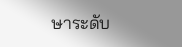ษาระดับ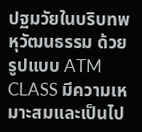ปฐมวัยในบริบทพหุวัฒนธรรม ด้วย รูปแบบ ATM CLASS มีความเหมาะสมและเป็นไป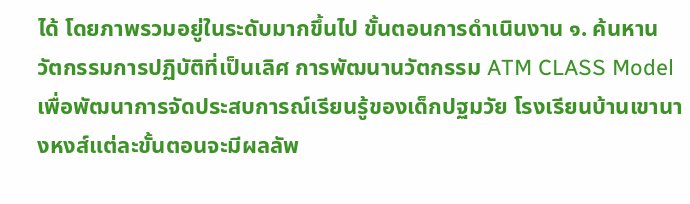ได้ โดยภาพรวมอยู่ในระดับมากขึ้นไป ขั้นตอนการดำเนินงาน ๑. ค้นหานวัตกรรมการปฏิบัติที่เป็นเลิศ การพัฒนานวัตกรรม ATM CLASS Model เพื่อพัฒนาการจัดประสบการณ์เรียนรู้ของเด็กปฐมวัย โรงเรียนบ้านเขานางหงส์แต่ละขั้นตอนจะมีผลลัพ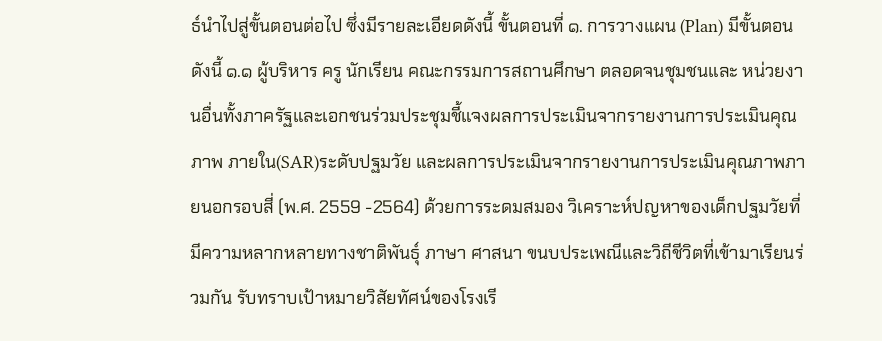ธ์นำไปสู่ขั้นตอนต่อไป ซึ่งมีรายละเอียดดังนี้ ขั้นตอนที่ ๑. การวางแผน (Plan) มีขั้นตอน ดังนี้ ๑.๑ ผู้บริหาร ครู นักเรียน คณะกรรมการสถานศึกษา ตลอดจนชุมชนและ หน่วยงานอื่นทั้งภาครัฐและเอกชนร่วมประชุมชี้แจงผลการประเมินจากรายงานการประเมินคุณภาพ ภายใน(SAR)ระดับปฐมวัย และผลการประเมินจากรายงานการประเมินคุณภาพภายนอกรอบสี่ (พ.ศ. 2559 -2564) ด้วยการระดมสมอง วิเคราะห์ปญหาของเด็กปฐมวัยที่มีความหลากหลายทางชาติพันธุ์ ภาษา ศาสนา ขนบประเพณีและวิถีชีวิตที่เข้ามาเรียนร่วมกัน รับทราบเป้าหมายวิสัยทัศน์ของโรงเรี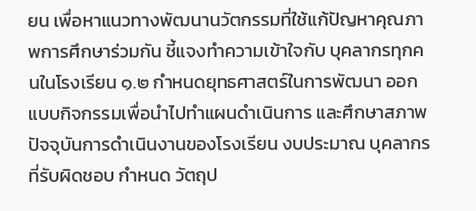ยน เพื่อหาแนวทางพัฒนานวัตกรรมที่ใช้แก้ปัญหาคุณภาพการศึกษาร่วมกัน ชี้แจงทำความเข้าใจกับ บุคลากรทุกคนในโรงเรียน ๑.๒ กำหนดยุทธศาสตร์ในการพัฒนา ออกแบบกิจกรรมเพื่อนำไปทำแผนดำเนินการ และศึกษาสภาพปัจจุบันการดำเนินงานของโรงเรียน งบประมาณ บุคลากรที่รับผิดชอบ กำหนด วัตถุป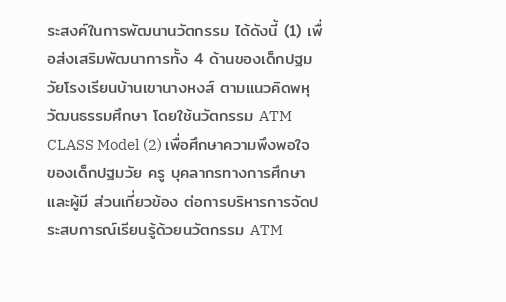ระสงค์ในการพัฒนานวัตกรรม ได้ดังนี้ (1) เพื่อส่งเสริมพัฒนาการทั้ง 4 ด้านของเด็กปฐมวัยโรงเรียนบ้านเขานางหงส์ ตามแนวคิดพหุวัฒนธรรมศึกษา โดยใช้นวัตกรรม ATM CLASS Model (2) เพื่อศึกษาความพึงพอใจของเด็กปฐมวัย ครู บุคลากรทางการศึกษาและผู้มี ส่วนเกี่ยวข้อง ต่อการบริหารการจัดประสบการณ์เรียนรู้ด้วยนวัตกรรม ATM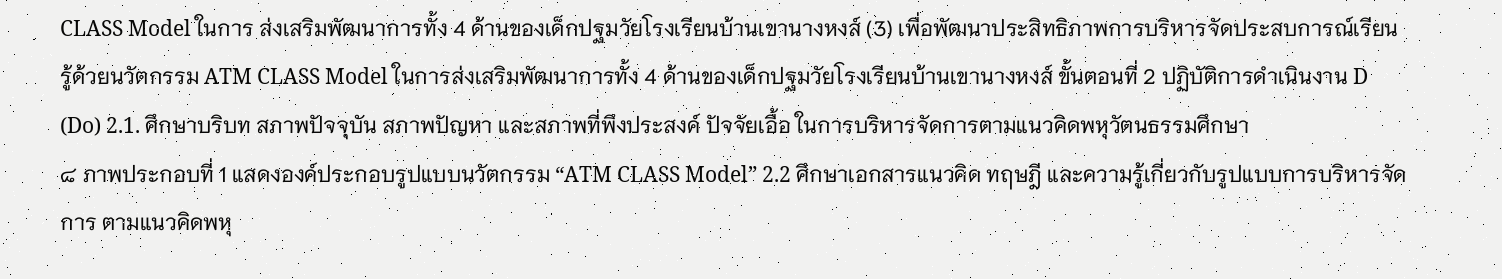CLASS Model ในการ ส่งเสริมพัฒนาการทั้ง 4 ด้านของเด็กปฐมวัยโรงเรียนบ้านเขานางหงส์ (3) เพื่อพัฒนาประสิทธิภาพการบริหารจัดประสบการณ์เรียนรู้ด้วยนวัตกรรม ATM CLASS Model ในการส่งเสริมพัฒนาการทั้ง 4 ด้านของเด็กปฐมวัยโรงเรียนบ้านเขานางหงส์ ขั้นตอนที่ 2 ปฏิบัติการดำเนินงาน D (Do) 2.1. ศึกษาบริบท สภาพปัจจุบัน สภาพปัญหา และสภาพที่พึงประสงค์ ปัจจัยเอื้อ ในการบริหารจัดการตามแนวคิดพหุวัตนธรรมศึกษา
๘ ภาพประกอบที่ 1 แสดงองค์ประกอบรูปแบบนวัตกรรม “ATM CLASS Model” 2.2 ศึกษาเอกสารแนวคิด ทฤษฎี และความรู้เกี่ยวกับรูปแบบการบริหารจัดการ ตามแนวคิดพหุ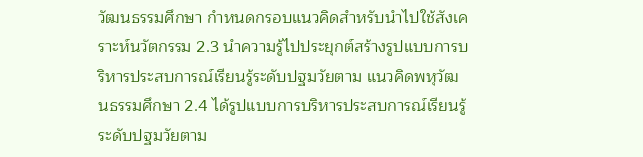วัฒนธรรมศึกษา กำหนดกรอบแนวคิดสำหรับนำไปใช้สังเคราะห์นวัตกรรม 2.3 นำความรู้ไปประยุกต์สร้างรูปแบบการบริหารประสบการณ์เรียนรู้ระดับปฐมวัยตาม แนวคิดพหุวัฒนธรรมศึกษา 2.4 ได้รูปแบบการบริหารประสบการณ์เรียนรู้ระดับปฐมวัยตาม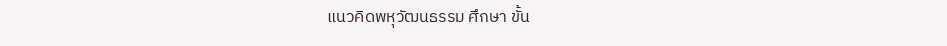แนวคิดพหุวัฒนธรรม ศึกษา ขั้น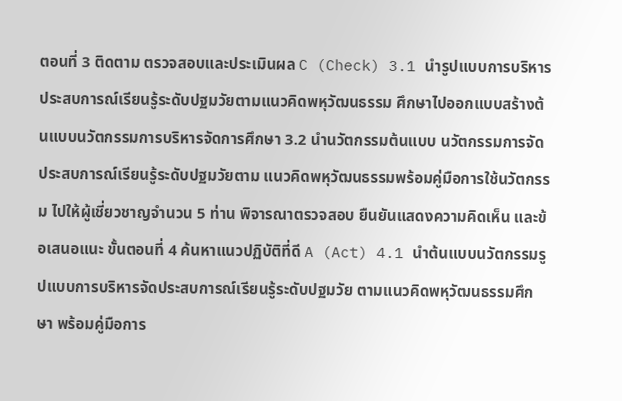ตอนที่ 3 ติดตาม ตรวจสอบและประเมินผล C (Check) 3.1 นำรูปแบบการบริหารประสบการณ์เรียนรู้ระดับปฐมวัยตามแนวคิดพหุวัฒนธรรม ศึกษาไปออกแบบสร้างต้นแบบนวัตกรรมการบริหารจัดการศึกษา 3.2 นำนวัตกรรมต้นแบบ นวัตกรรมการจัดประสบการณ์เรียนรู้ระดับปฐมวัยตาม แนวคิดพหุวัฒนธรรมพร้อมคู่มือการใช้นวัตกรรม ไปให้ผู้เชี่ยวชาญจำนวน 5 ท่าน พิจารณาตรวจสอบ ยืนยันแสดงความคิดเห็น และข้อเสนอแนะ ขั้นตอนที่ 4 ค้นหาแนวปฏิบัติที่ดี A (Act) 4.1 นำต้นแบบนวัตกรรมรูปแบบการบริหารจัดประสบการณ์เรียนรู้ระดับปฐมวัย ตามแนวคิดพหุวัฒนธรรมศึกษา พร้อมคู่มือการ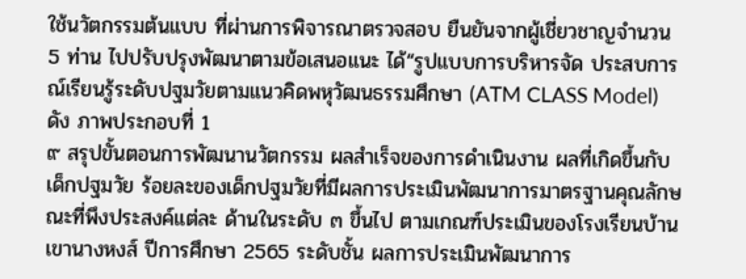ใช้นวัตกรรมต้นแบบ ที่ผ่านการพิจารณาตรวจสอบ ยืนยันจากผู้เชี่ยวชาญจำนวน 5 ท่าน ไปปรับปรุงพัฒนาตามข้อเสนอแนะ ได้“รูปแบบการบริหารจัด ประสบการณ์เรียนรู้ระดับปฐมวัยตามแนวคิดพหุวัฒนธรรมศึกษา (ATM CLASS Model) ดัง ภาพประกอบที่ 1
๙ สรุปขั้นตอนการพัฒนานวัตกรรม ผลสำเร็จของการดำเนินงาน ผลที่เกิดขึ้นกับเด็กปฐมวัย ร้อยละของเด็กปฐมวัยที่มีผลการประเมินพัฒนาการมาตรฐานคุณลักษณะที่พึงประสงค์แต่ละ ด้านในระดับ ๓ ขึ้นไป ตามเกณฑ์ประเมินของโรงเรียนบ้านเขานางหงส์ ปีการศึกษา 2565 ระดับชั้น ผลการประเมินพัฒนาการ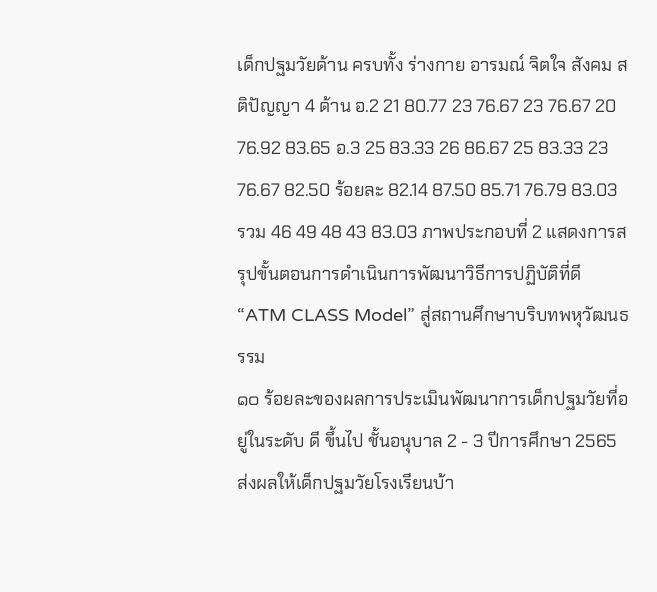เด็กปฐมวัยด้าน ครบทั้ง ร่างกาย อารมณ์ จิตใจ สังคม สติปัญญา 4 ด้าน อ.2 21 80.77 23 76.67 23 76.67 20 76.92 83.65 อ.3 25 83.33 26 86.67 25 83.33 23 76.67 82.50 ร้อยละ 82.14 87.50 85.71 76.79 83.03 รวม 46 49 48 43 83.03 ภาพประกอบที่ 2 แสดงการสรุปขั้นตอนการดำเนินการพัฒนาวิธีการปฏิบัติที่ดี “ATM CLASS Model” สู่สถานศึกษาบริบทพหุวัฒนธรรม
๑๐ ร้อยละของผลการประเมินพัฒนาการเด็กปฐมวัยที่อยู่ในระดับ ดี ขึ้นไป ชั้นอนุบาล 2 - 3 ปีการศึกษา 2565 ส่งผลให้เด็กปฐมวัยโรงเรียนบ้า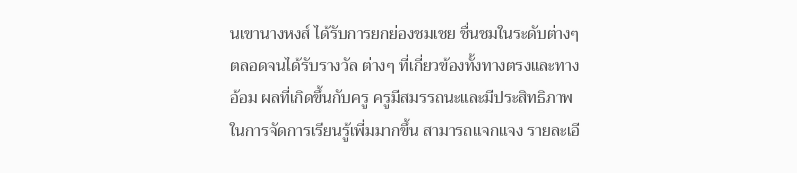นเขานางหงส์ ได้รับการยกย่องชมเชย ชื่นชมในระดับต่างๆ ตลอดจนได้รับรางวัล ต่างๆ ที่เกี่ยวข้องทั้งทางตรงและทางอ้อม ผลที่เกิดขึ้นกับครู ครูมีสมรรถนะและมีประสิทธิภาพในการจัดการเรียนรู้เพี่มมากขึ้น สามารถแจกแจง รายละเอี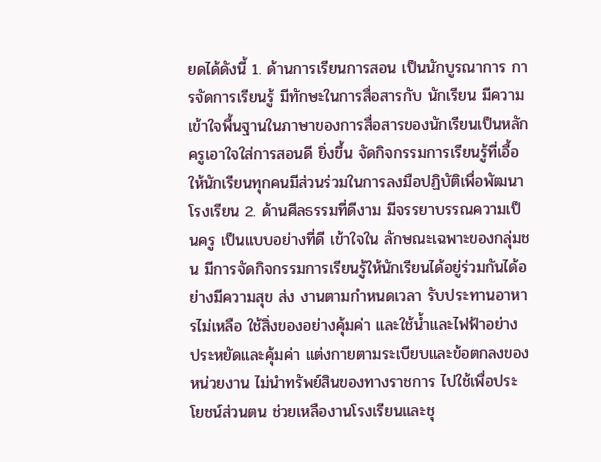ยดได้ดังนี้ 1. ด้านการเรียนการสอน เป็นนักบูรณาการ การจัดการเรียนรู้ มีทักษะในการสื่อสารกับ นักเรียน มีความเข้าใจพื้นฐานในภาษาของการสื่อสารของนักเรียนเป็นหลัก ครูเอาใจใส่การสอนดี ยิ่งขึ้น จัดกิจกรรมการเรียนรู้ที่เอื้อให้นักเรียนทุกคนมีส่วนร่วมในการลงมือปฏิบัติเพื่อพัฒนาโรงเรียน 2. ด้านศีลธรรมที่ดีงาม มีจรรยาบรรณความเป็นครู เป็นแบบอย่างที่ดี เข้าใจใน ลักษณะเฉพาะของกลุ่มชน มีการจัดกิจกรรมการเรียนรู้ให้นักเรียนได้อยู่ร่วมกันได้อย่างมีความสุข ส่ง งานตามกำหนดเวลา รับประทานอาหารไม่เหลือ ใช้สิ่งของอย่างคุ้มค่า และใช้น้ำและไฟฟ้าอย่าง ประหยัดและคุ้มค่า แต่งกายตามระเบียบและข้อตกลงของหน่วยงาน ไม่นำทรัพย์สินของทางราชการ ไปใช้เพื่อประโยชน์ส่วนตน ช่วยเหลืองานโรงเรียนและชุ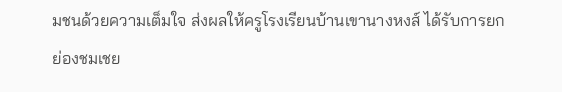มชนด้วยความเต็มใจ ส่งผลให้ครูโรงเรียนบ้านเขานางหงส์ ได้รับการยกย่องชมเชย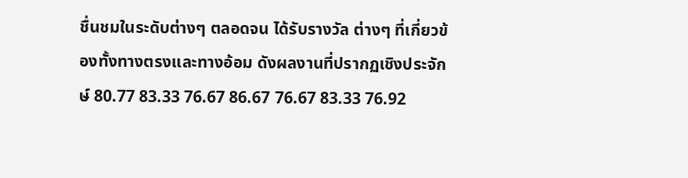ชื่นชมในระดับต่างๆ ตลอดจน ได้รับรางวัล ต่างๆ ที่เกี่ยวข้องทั้งทางตรงและทางอ้อม ดังผลงานที่ปรากฏเชิงประจักษ์ 80.77 83.33 76.67 86.67 76.67 83.33 76.92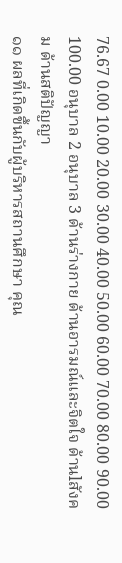76.67 0.00 10.00 20.00 30.00 40.00 50.00 60.00 70.00 80.00 90.00 100.00 อนุบาล 2 อนุบาล 3 ด้านร่างกาย ด้านอารมณ์และจิตใจ ด้านlสังคม ด้านสติปัญญา
๑๑ ผลที่เกิดขึ้นกับผู้บริหารสถานศึกษา คุณ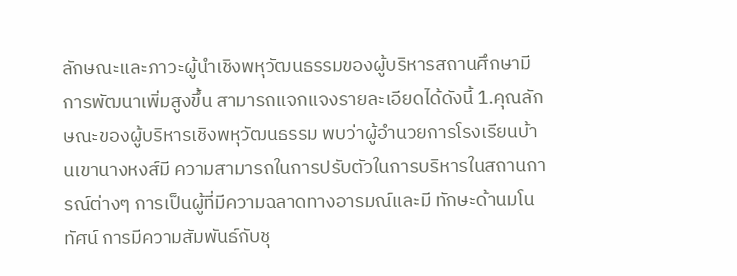ลักษณะและภาวะผู้นำเชิงพหุวัฒนธรรมของผู้บริหารสถานศึกษามีการพัฒนาเพิ่มสูงขึ้น สามารถแจกแจงรายละเอียดได้ดังนี้ 1.คุณลักษณะของผู้บริหารเชิงพหุวัฒนธรรม พบว่าผู้อำนวยการโรงเรียนบ้านเขานางหงส์มี ความสามารถในการปรับตัวในการบริหารในสถานการณ์ต่างๆ การเป็นผู้ที่มีความฉลาดทางอารมณ์และมี ทักษะด้านมโนทัศน์ การมีความสัมพันธ์กับชุ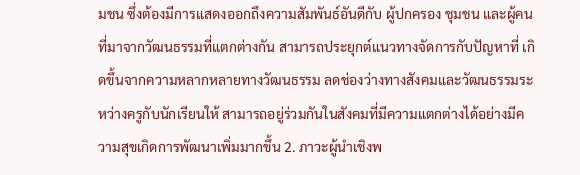มชน ซึ่งต้องมีการแสดงออกถึงความสัมพันธ์อันดีกับ ผู้ปกครอง ชุมชน และผู้คนที่มาจากวัฒนธรรมที่แตกต่างกัน สามารถประยุกต์แนวทางจัดการกับปัญหาที่ เกิดขึ้นจากความหลากหลายทางวัฒนธรรม ลดช่องว่างทางสังคมและวัฒนธรรมระหว่างครูกับนักเรียนให้ สามารถอยู่ร่วมกันในสังคมที่มีความแตกต่างได้อย่างมีความสุขเกิดการพัฒนาเพิ่มมากขึ้น 2. ภาวะผู้นำเชิงพ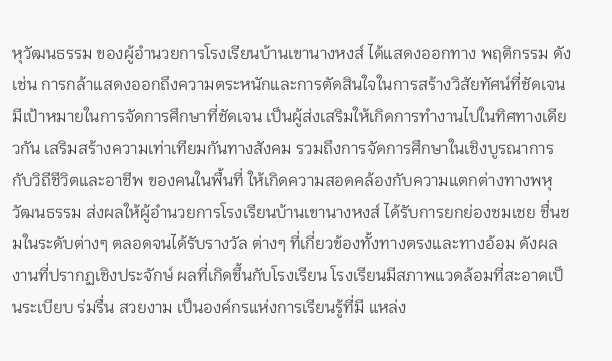หุวัฒนธรรม ของผู้อำนวยการโรงเรียนบ้านเขานางหงส์ ได้แสดงออกทาง พฤติกรรม ดังเช่น การกล้าแสดงออกถึงความตระหนักและการตัดสินใจในการสร้างวิสัยทัศน์ที่ชัดเจน มีเป้าหมายในการจัดการศึกษาที่ชัดเจน เป็นผู้ส่งเสริมให้เกิดการทำงานไปในทิศทางเดียวกัน เสริมสร้างความเท่าเทียมกันทางสังคม รวมถึงการจัดการศึกษาในเชิงบูรณาการกับวิถีชีวิตและอาชีพ ของคนในพื้นที่ ให้เกิดความสอดคล้องกับความแตกต่างทางพหุวัฒนธรรม ส่งผลให้ผู้อำนวยการโรงเรียนบ้านเขานางหงส์ ได้รับการยกย่องชมเชย ชื่นชมในระดับต่างๆ ตลอดจนได้รับรางวัล ต่างๆ ที่เกี่ยวข้องทั้งทางตรงและทางอ้อม ดังผลงานที่ปรากฏเชิงประจักษ์ ผลที่เกิดขึ้นกับโรงเรียน โรงเรียนมีสภาพแวดล้อมที่สะอาดเป็นระเบียบ ร่มรื่น สวยงาม เป็นองค์กรแห่งการเรียนรู้ที่มี แหล่ง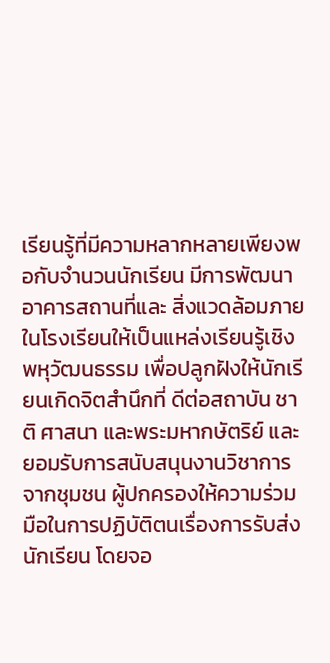เรียนรู้ที่มีความหลากหลายเพียงพอกับจำนวนนักเรียน มีการพัฒนาอาคารสถานที่และ สิ่งแวดล้อมภายในโรงเรียนให้เป็นแหล่งเรียนรู้เชิงพหุวัฒนธรรม เพื่อปลูกฝังให้นักเรียนเกิดจิตสำนึกที่ ดีต่อสถาบัน ชาติ ศาสนา และพระมหากษัตริย์ และยอมรับการสนับสนุนงานวิชาการจากชุมชน ผู้ปกครองให้ความร่วมมือในการปฏิบัติตนเรื่องการรับส่งนักเรียน โดยจอ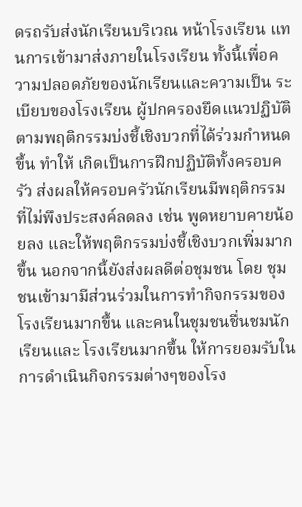ดรถรับส่งนักเรียนบริเวณ หน้าโรงเรียน แทนการเข้ามาส่งภายในโรงเรียน ทั้งนี้เพื่อความปลอดภัยของนักเรียนและความเป็น ระเบียบของโรงเรียน ผู้ปกครองยึดแนวปฏิบัติตามพฤติกรรมบ่งชี้เชิงบวกที่ได้ร่วมกำหนดขึ้น ทำให้ เกิดเป็นการฝึกปฏิบัติทั้งครอบครัว ส่งผลให้ครอบครัวนักเรียนมีพฤติกรรมที่ไม่พึงประสงค์ลดลง เช่น พูดหยาบคายน้อยลง และให้พฤติกรรมบ่งชี้เชิงบวกเพิ่มมากขึ้น นอกจากนี้ยังส่งผลดีต่อชุมชน โดย ชุมชนเข้ามามีส่วนร่วมในการทำกิจกรรมของโรงเรียนมากขึ้น และคนในชุมชนชื่นชมนักเรียนและ โรงเรียนมากขึ้น ให้การยอมรับในการดำเนินกิจกรรมต่างๆของโรง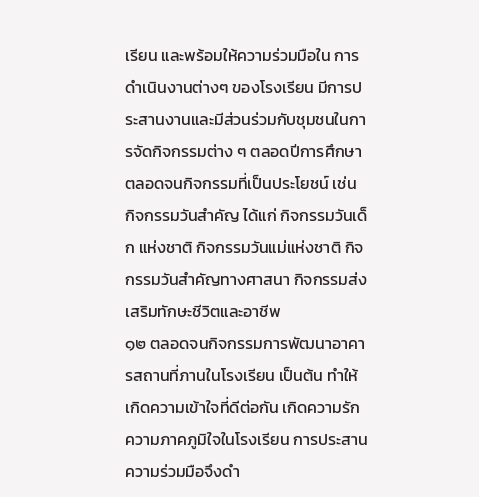เรียน และพร้อมให้ความร่วมมือใน การดำเนินงานต่างๆ ของโรงเรียน มีการประสานงานและมีส่วนร่วมกับชุมชนในการจัดกิจกรรมต่าง ๆ ตลอดปีการศึกษา ตลอดจนกิจกรรมที่เป็นประโยชน์ เช่น กิจกรรมวันสำคัญ ได้แก่ กิจกรรมวันเด็ก แห่งชาติ กิจกรรมวันแม่แห่งชาติ กิจกรรมวันสำคัญทางศาสนา กิจกรรมส่งเสริมทักษะชีวิตและอาชีพ
๑๒ ตลอดจนกิจกรรมการพัฒนาอาคารสถานที่ภานในโรงเรียน เป็นต้น ทำให้เกิดความเข้าใจที่ดีต่อกัน เกิดความรัก ความภาคภูมิใจในโรงเรียน การประสานความร่วมมือจึงดำ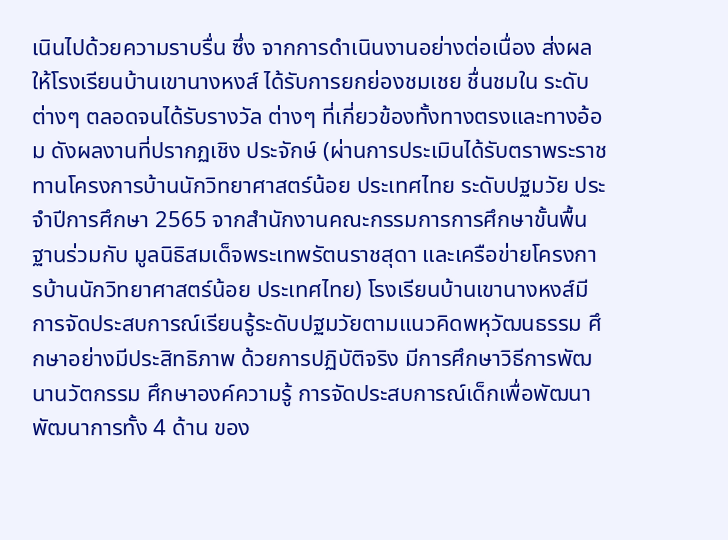เนินไปด้วยความราบรื่น ซึ่ง จากการดำเนินงานอย่างต่อเนื่อง ส่งผลให้โรงเรียนบ้านเขานางหงส์ ได้รับการยกย่องชมเชย ชื่นชมใน ระดับต่างๆ ตลอดจนได้รับรางวัล ต่างๆ ที่เกี่ยวข้องทั้งทางตรงและทางอ้อม ดังผลงานที่ปรากฏเชิง ประจักษ์ (ผ่านการประเมินได้รับตราพระราชทานโครงการบ้านนักวิทยาศาสตร์น้อย ประเทศไทย ระดับปฐมวัย ประจำปีการศึกษา 2565 จากสำนักงานคณะกรรมการการศึกษาขั้นพื้นฐานร่วมกับ มูลนิธิสมเด็จพระเทพรัตนราชสุดา และเครือข่ายโครงการบ้านนักวิทยาศาสตร์น้อย ประเทศไทย) โรงเรียนบ้านเขานางหงส์มีการจัดประสบการณ์เรียนรู้ระดับปฐมวัยตามแนวคิดพหุวัฒนธรรม ศึกษาอย่างมีประสิทธิภาพ ด้วยการปฏิบัติจริง มีการศึกษาวิธีการพัฒนานวัตกรรม ศึกษาองค์ความรู้ การจัดประสบการณ์เด็กเพื่อพัฒนา พัฒนาการทั้ง 4 ด้าน ของ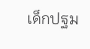เด็กปฐม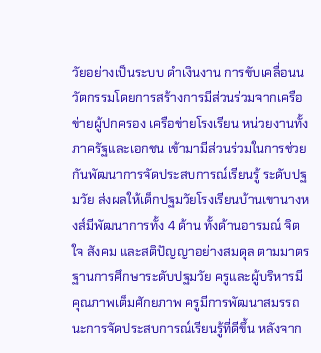วัยอย่างเป็นระบบ ดำเงินงาน การขับเคลื่อนนวัตกรรมโดยการสร้างการมีส่วนร่วมจากเครือข่ายผู้ปกครอง เครือข่ายโรงเรียน หน่วยงานทั้งภาครัฐและเอกชน เข้ามามีส่วนร่วมในการช่วยกันพัฒนาการจัดประสบการณ์เรียนรู้ ระดับปฐมวัย ส่งผลให้เด็กปฐมวัยโรงเรียนบ้านเขานางหงส์มีพัฒนาการทั้ง 4 ด้าน ทั้งด้านอารมณ์ จิตใจ สังคม และสติปัญญาอย่างสมดุล ตามมาตรฐานการศึกษาระดับปฐมวัย ครูและผู้บริหารมี คุณภาพเต็มศักยภาพ ครูมีการพัฒนาสมรรถนะการจัดประสบการณ์เรียนรู้ที่ดีขึ้น หลังจาก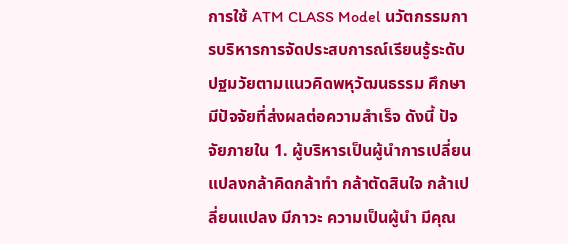การใช้ ATM CLASS Model นวัตกรรมการบริหารการจัดประสบการณ์เรียนรู้ระดับปฐมวัยตามแนวคิดพหุวัฒนธรรม ศึกษา มีปัจจัยที่ส่งผลต่อความสำเร็จ ดังนี้ ปัจจัยภายใน 1. ผู้บริหารเป็นผู้นำการเปลี่ยนแปลงกล้าคิดกล้าทำ กล้าตัดสินใจ กล้าเปลี่ยนแปลง มีภาวะ ความเป็นผู้นํา มีคุณ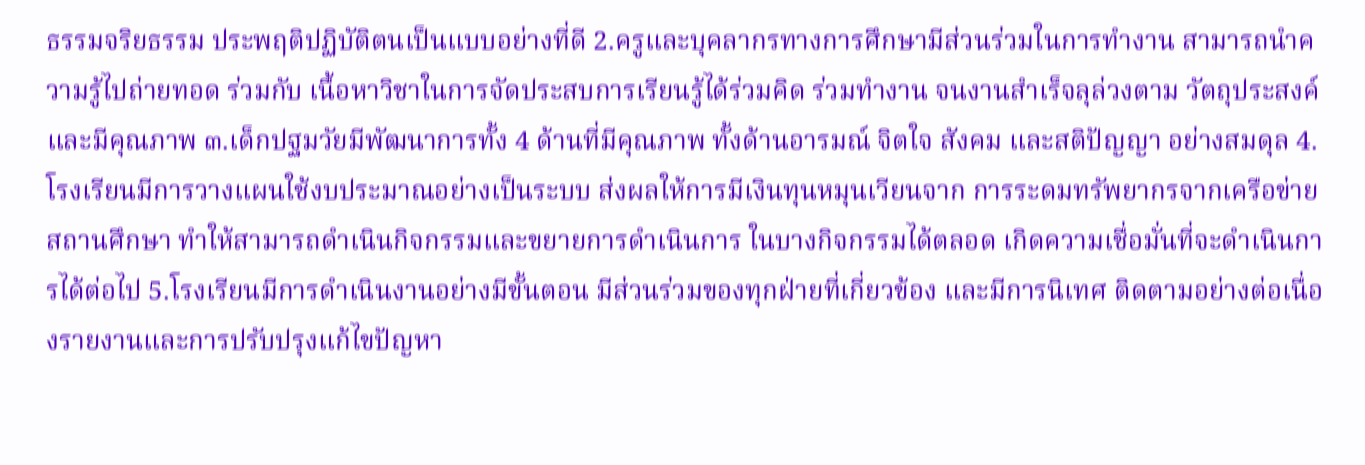ธรรมจริยธรรม ประพฤติปฏิบัติตนเป็นแบบอย่างที่ดี 2.ครูและบุคลากรทางการศึกษามีส่วนร่วมในการทำงาน สามารถนำความรู้ไปถ่ายทอด ร่วมกับ เนื้อหาวิชาในการจัดประสบการเรียนรู้ได้ร่วมคิด ร่วมทำงาน จนงานสำเร็จลุล่วงตาม วัตถุประสงค์และมีคุณภาพ ๓.เด็กปฐมวัยมีพัฒนาการทั้ง 4 ด้านที่มีคุณภาพ ทั้งด้านอารมณ์ จิตใจ สังคม และสติปัญญา อย่างสมดุล 4. โรงเรียนมีการวางแผนใช้งบประมาณอย่างเป็นระบบ ส่งผลให้การมีเงินทุนหมุนเวียนจาก การระดมทรัพยากรจากเครือข่ายสถานศึกษา ทำให้สามารถดำเนินกิจกรรมและขยายการดำเนินการ ในบางกิจกรรมได้ตลอด เกิดความเชื่อมั่นที่จะดำเนินการได้ต่อไป 5.โรงเรียนมีการดำเนินงานอย่างมีขั้นตอน มีส่วนร่วมของทุกฝ่ายที่เกี่ยวข้อง และมีการนิเทศ ติดตามอย่างต่อเนื่องรายงานและการปรับปรุงแก้ไขปัญหา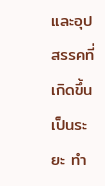และอุปสรรคที่เกิดขึ้นเป็นระยะ ทำ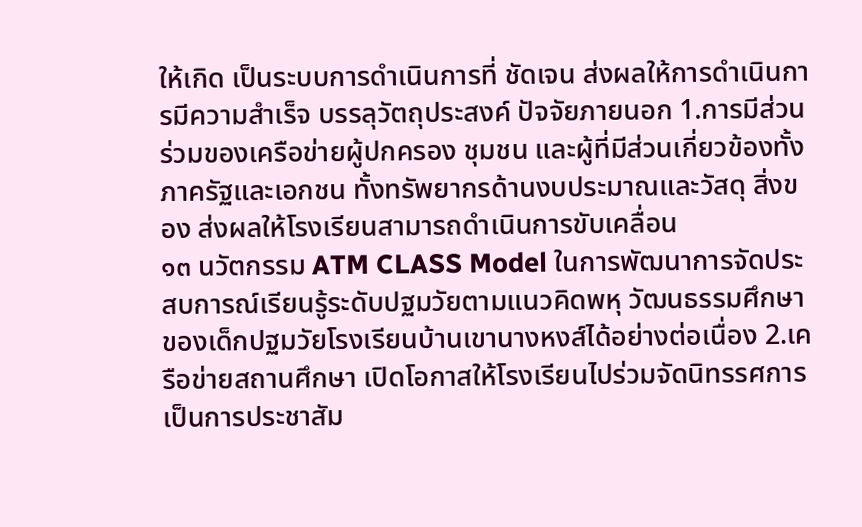ให้เกิด เป็นระบบการดำเนินการที่ ชัดเจน ส่งผลให้การดำเนินการมีความสำเร็จ บรรลุวัตถุประสงค์ ปัจจัยภายนอก 1.การมีส่วนร่วมของเครือข่ายผู้ปกครอง ชุมชน และผู้ที่มีส่วนเกี่ยวข้องทั้งภาครัฐและเอกชน ทั้งทรัพยากรด้านงบประมาณและวัสดุ สิ่งของ ส่งผลให้โรงเรียนสามารถดำเนินการขับเคลื่อน
๑๓ นวัตกรรม ATM CLASS Model ในการพัฒนาการจัดประสบการณ์เรียนรู้ระดับปฐมวัยตามแนวคิดพหุ วัฒนธรรมศึกษา ของเด็กปฐมวัยโรงเรียนบ้านเขานางหงส์ได้อย่างต่อเนื่อง 2.เครือข่ายสถานศึกษา เปิดโอกาสให้โรงเรียนไปร่วมจัดนิทรรศการเป็นการประชาสัม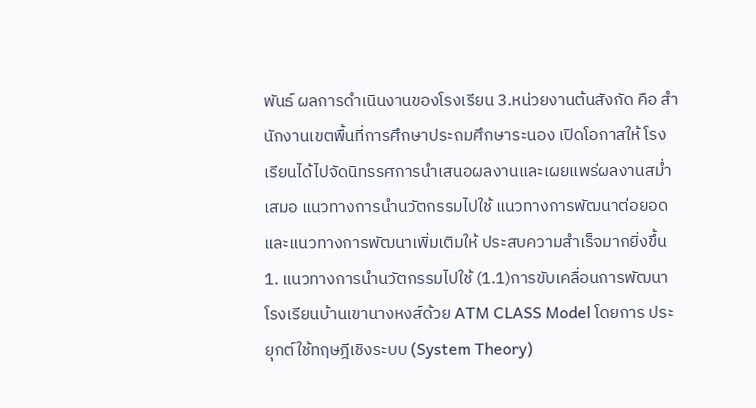พันธ์ ผลการดำเนินงานของโรงเรียน 3.หน่วยงานต้นสังกัด คือ สำนักงานเขตพื้นที่การศึกษาประถมศึกษาระนอง เปิดโอกาสให้ โรงเรียนได้ไปจัดนิทรรศการนำเสนอผลงานและเผยแพร่ผลงานสม่ำเสมอ แนวทางการนำนวัตกรรมไปใช้ แนวทางการพัฒนาต่อยอด และแนวทางการพัฒนาเพิ่มเติมให้ ประสบความสำเร็จมากยิ่งขึ้น 1. แนวทางการนำนวัตกรรมไปใช้ (1.1)การขับเคลื่อนการพัฒนาโรงเรียนบ้านเขานางหงส์ด้วย ATM CLASS Model โดยการ ประยุกต์ใช้ทฤษฎีเชิงระบบ (System Theory)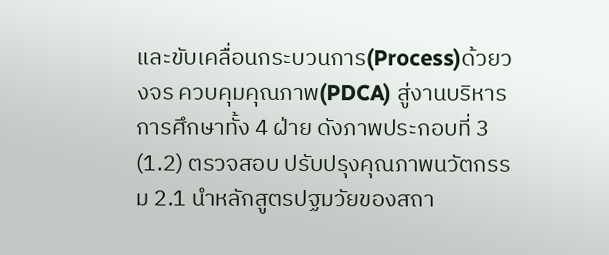และขับเคลื่อนกระบวนการ(Process)ด้วยวงจร ควบคุมคุณภาพ(PDCA) สู่งานบริหารการศึกษาทั้ง 4 ฝ่าย ดังภาพประกอบที่ 3 (1.2) ตรวจสอบ ปรับปรุงคุณภาพนวัตกรรม 2.1 นำหลักสูตรปฐมวัยของสถา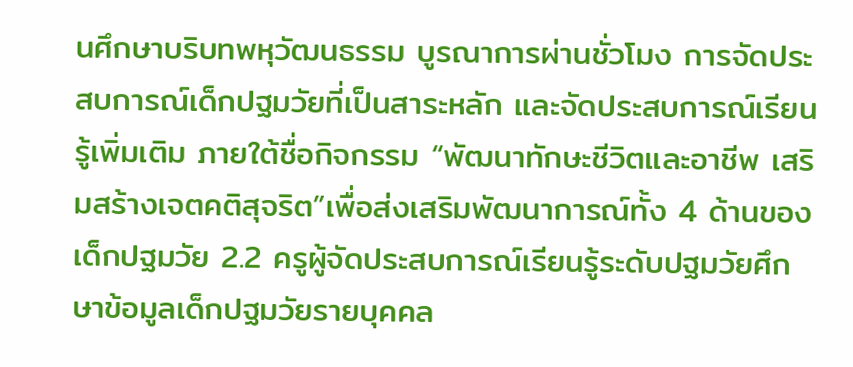นศึกษาบริบทพหุวัฒนธรรม บูรณาการผ่านชั่วโมง การจัดประสบการณ์เด็กปฐมวัยที่เป็นสาระหลัก และจัดประสบการณ์เรียนรู้เพิ่มเติม ภายใต้ชื่อกิจกรรม “พัฒนาทักษะชีวิตและอาชีพ เสริมสร้างเจตคติสุจริต”เพื่อส่งเสริมพัฒนาการณ์ทั้ง 4 ด้านของเด็กปฐมวัย 2.2 ครูผู้จัดประสบการณ์เรียนรู้ระดับปฐมวัยศึกษาข้อมูลเด็กปฐมวัยรายบุคคล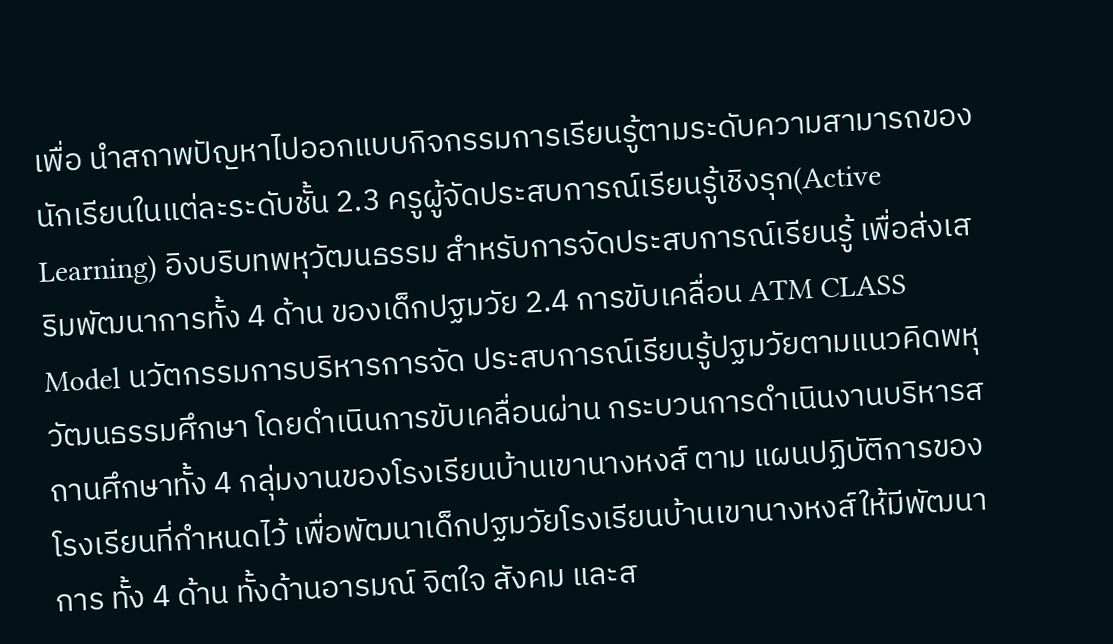เพื่อ นำสถาพปัญหาไปออกแบบกิจกรรมการเรียนรู้ตามระดับความสามารถของนักเรียนในแต่ละระดับชั้น 2.3 ครูผู้จัดประสบการณ์เรียนรู้เชิงรุก(Active Learning) อิงบริบทพหุวัฒนธรรม สำหรับการจัดประสบการณ์เรียนรู้ เพื่อส่งเสริมพัฒนาการทั้ง 4 ด้าน ของเด็กปฐมวัย 2.4 การขับเคลื่อน ATM CLASS Model นวัตกรรมการบริหารการจัด ประสบการณ์เรียนรู้ปฐมวัยตามแนวคิดพหุวัฒนธรรมศึกษา โดยดำเนินการขับเคลื่อนผ่าน กระบวนการดำเนินงานบริหารสถานศึกษาทั้ง 4 กลุ่มงานของโรงเรียนบ้านเขานางหงส์ ตาม แผนปฏิบัติการของโรงเรียนที่กำหนดไว้ เพื่อพัฒนาเด็กปฐมวัยโรงเรียนบ้านเขานางหงส์ให้มีพัฒนาการ ทั้ง 4 ด้าน ทั้งด้านอารมณ์ จิตใจ สังคม และส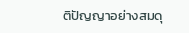ติปัญญาอย่างสมดุ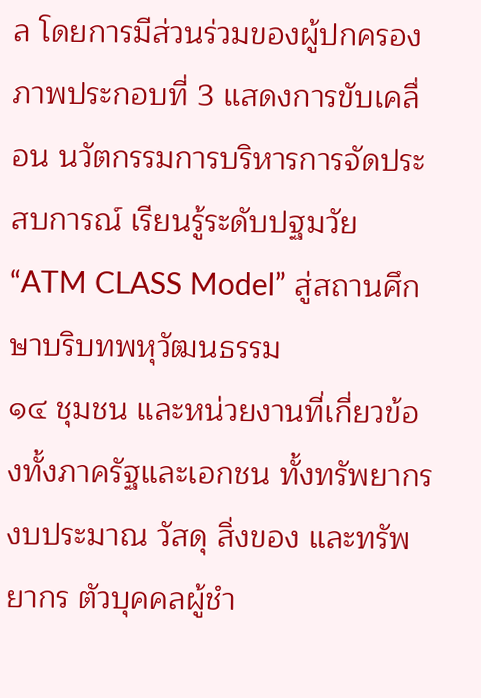ล โดยการมีส่วนร่วมของผู้ปกครอง ภาพประกอบที่ 3 แสดงการขับเคลื่อน นวัตกรรมการบริหารการจัดประสบการณ์ เรียนรู้ระดับปฐมวัย “ATM CLASS Model” สู่สถานศึกษาบริบทพหุวัฒนธรรม
๑๔ ชุมชน และหน่วยงานที่เกี่ยวข้องทั้งภาครัฐและเอกชน ทั้งทรัพยากร งบประมาณ วัสดุ สิ่งของ และทรัพยากร ตัวบุคคลผู้ชำ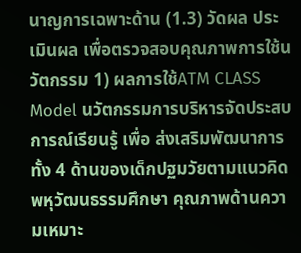นาญการเฉพาะด้าน (1.3) วัดผล ประเมินผล เพื่อตรวจสอบคุณภาพการใช้นวัตกรรม 1) ผลการใช้ATM CLASS Model นวัตกรรมการบริหารจัดประสบการณ์เรียนรู้ เพื่อ ส่งเสริมพัฒนาการทั้ง 4 ด้านของเด็กปฐมวัยตามแนวคิดพหุวัฒนธรรมศึกษา คุณภาพด้านความเหมาะ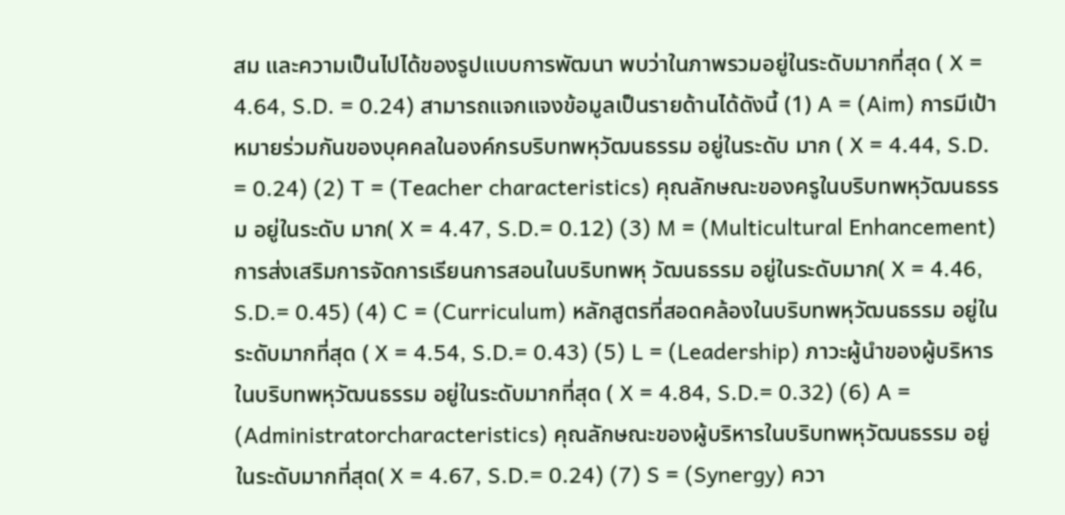สม และความเป็นไปได้ของรูปแบบการพัฒนา พบว่าในภาพรวมอยู่ในระดับมากที่สุด ( X = 4.64, S.D. = 0.24) สามารถแจกแจงข้อมูลเป็นรายด้านได้ดังนี้ (1) A = (Aim) การมีเป้าหมายร่วมกันของบุคคลในองค์กรบริบทพหุวัฒนธรรม อยู่ในระดับ มาก ( X = 4.44, S.D. = 0.24) (2) T = (Teacher characteristics) คุณลักษณะของครูในบริบทพหุวัฒนธรรม อยู่ในระดับ มาก( X = 4.47, S.D.= 0.12) (3) M = (Multicultural Enhancement) การส่งเสริมการจัดการเรียนการสอนในบริบทพหุ วัฒนธรรม อยู่ในระดับมาก( X = 4.46, S.D.= 0.45) (4) C = (Curriculum) หลักสูตรที่สอดคล้องในบริบทพหุวัฒนธรรม อยู่ในระดับมากที่สุด ( X = 4.54, S.D.= 0.43) (5) L = (Leadership) ภาวะผู้นำของผู้บริหารในบริบทพหุวัฒนธรรม อยู่ในระดับมากที่สุด ( X = 4.84, S.D.= 0.32) (6) A = (Administratorcharacteristics) คุณลักษณะของผู้บริหารในบริบทพหุวัฒนธรรม อยู่ในระดับมากที่สุด( X = 4.67, S.D.= 0.24) (7) S = (Synergy) ควา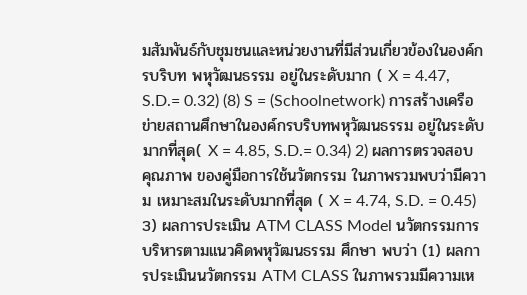มสัมพันธ์กับชุมชนและหน่วยงานที่มีส่วนเกี่ยวข้องในองค์กรบริบท พหุวัฒนธรรม อยู่ในระดับมาก ( X = 4.47, S.D.= 0.32) (8) S = (Schoolnetwork) การสร้างเครือข่ายสถานศึกษาในองค์กรบริบทพหุวัฒนธรรม อยู่ในระดับมากที่สุด( X = 4.85, S.D.= 0.34) 2) ผลการตรวจสอบคุณภาพ ของคู่มือการใช้นวัตกรรม ในภาพรวมพบว่ามีความ เหมาะสมในระดับมากที่สุด ( X = 4.74, S.D. = 0.45) 3) ผลการประเมิน ATM CLASS Model นวัตกรรมการบริหารตามแนวคิดพหุวัฒนธรรม ศึกษา พบว่า (1) ผลการประเมินนวัตกรรม ATM CLASS ในภาพรวมมีความเห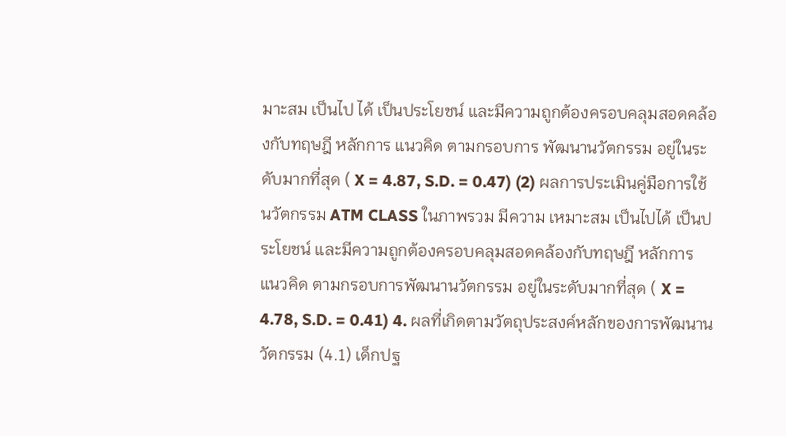มาะสม เป็นไป ได้ เป็นประโยชน์ และมีความถูกต้องครอบคลุมสอดคล้องกับทฤษฎี หลักการ แนวคิด ตามกรอบการ พัฒนานวัตกรรม อยู่ในระดับมากที่สุด ( X = 4.87, S.D. = 0.47) (2) ผลการประเมินคู่มือการใช้นวัตกรรม ATM CLASS ในภาพรวม มีความ เหมาะสม เป็นไปได้ เป็นประโยชน์ และมีความถูกต้องครอบคลุมสอดคล้องกับทฤษฎี หลักการ แนวคิด ตามกรอบการพัฒนานวัตกรรม อยู่ในระดับมากที่สุด ( X = 4.78, S.D. = 0.41) 4. ผลที่เกิดตามวัตถุประสงค์หลักของการพัฒนานวัตกรรม (4.1) เด็กปฐ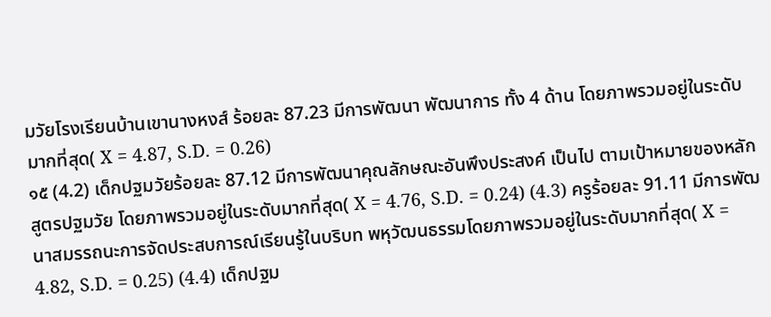มวัยโรงเรียนบ้านเขานางหงส์ ร้อยละ 87.23 มีการพัฒนา พัฒนาการ ทั้ง 4 ด้าน โดยภาพรวมอยู่ในระดับมากที่สุด( X = 4.87, S.D. = 0.26)
๑๕ (4.2) เด็กปฐมวัยร้อยละ 87.12 มีการพัฒนาคุณลักษณะอันพึงประสงค์ เป็นไป ตามเป้าหมายของหลักสูตรปฐมวัย โดยภาพรวมอยู่ในระดับมากที่สุด( X = 4.76, S.D. = 0.24) (4.3) ครูร้อยละ 91.11 มีการพัฒนาสมรรถนะการจัดประสบการณ์เรียนรู้ในบริบท พหุวัฒนธรรมโดยภาพรวมอยู่ในระดับมากที่สุด( X = 4.82, S.D. = 0.25) (4.4) เด็กปฐม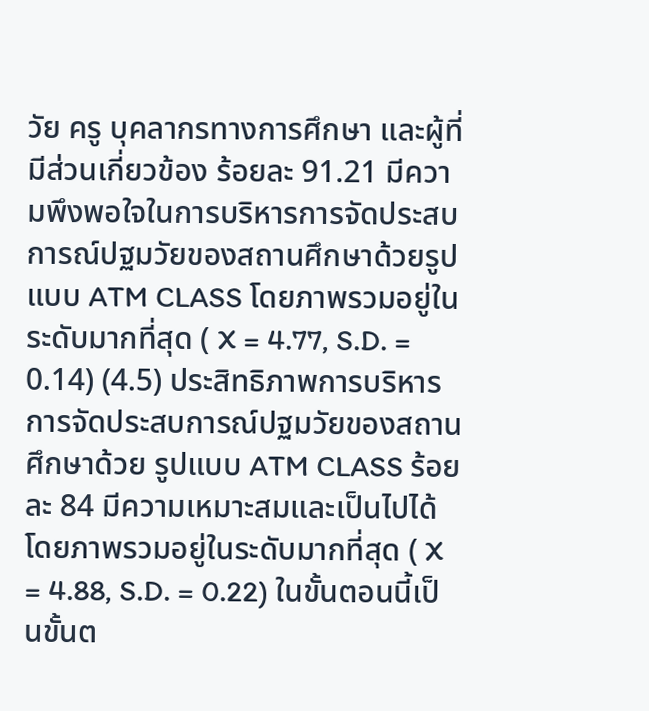วัย ครู บุคลากรทางการศึกษา และผู้ที่มีส่วนเกี่ยวข้อง ร้อยละ 91.21 มีความพึงพอใจในการบริหารการจัดประสบการณ์ปฐมวัยของสถานศึกษาด้วยรูปแบบ ATM CLASS โดยภาพรวมอยู่ในระดับมากที่สุด ( X = 4.77, S.D. = 0.14) (4.5) ประสิทธิภาพการบริหารการจัดประสบการณ์ปฐมวัยของสถานศึกษาด้วย รูปแบบ ATM CLASS ร้อยละ 84 มีความเหมาะสมและเป็นไปได้ โดยภาพรวมอยู่ในระดับมากที่สุด ( X = 4.88, S.D. = 0.22) ในขั้นตอนนี้เป็นขั้นต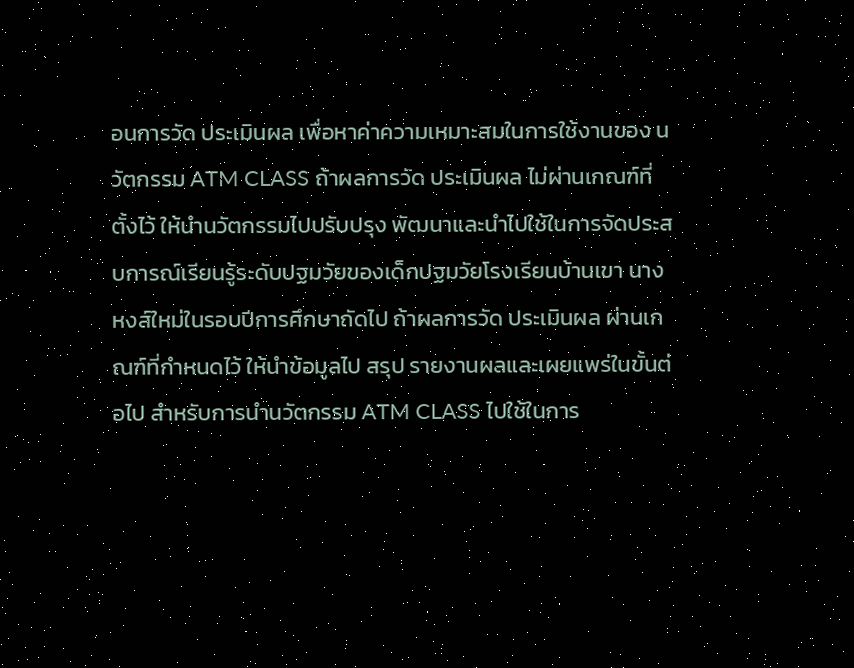อนการวัด ประเมินผล เพื่อหาค่าความเหมาะสมในการใช้งานของ นวัตกรรม ATM CLASS ถ้าผลการวัด ประเมินผล ไม่ผ่านเกณฑ์ที่ตั้งไว้ ให้นำนวัตกรรมไปปรับปรุง พัฒนาและนำไปใช้ในการจัดประสบการณ์เรียนรู้ระดับปฐมวัยของเด็กปฐมวัยโรงเรียนบ้านเขา นางหงส์ใหม่ในรอบปีการศึกษาถัดไป ถ้าผลการวัด ประเมินผล ผ่านเกณฑ์ที่กำหนดไว้ ให้นำข้อมูลไป สรุป รายงานผลและเผยแพร่ในขั้นต่อไป สำหรับการนำนวัตกรรม ATM CLASS ไปใช้ในการ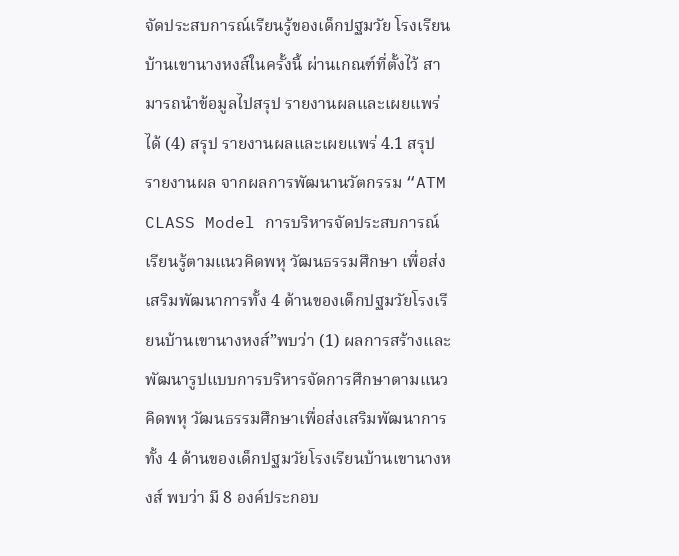จัดประสบการณ์เรียนรู้ของเด็กปฐมวัย โรงเรียนบ้านเขานางหงส์ในครั้งนี้ ผ่านเกณฑ์ที่ตั้งไว้ สามารถนำข้อมูลไปสรุป รายงานผลและเผยแพร่ได้ (4) สรุป รายงานผลและเผยแพร่ 4.1 สรุป รายงานผล จากผลการพัฒนานวัตกรรม “ATM CLASS Model การบริหารจัดประสบการณ์เรียนรู้ตามแนวคิดพหุ วัฒนธรรมศึกษา เพื่อส่งเสริมพัฒนาการทั้ง 4 ด้านของเด็กปฐมวัยโรงเรียนบ้านเขานางหงส์”พบว่า (1) ผลการสร้างและพัฒนารูปแบบการบริหารจัดการศึกษาตามแนวคิดพหุ วัฒนธรรมศึกษาเพื่อส่งเสริมพัฒนาการทั้ง 4 ด้านของเด็กปฐมวัยโรงเรียนบ้านเขานางหงส์ พบว่า มี 8 องค์ประกอบ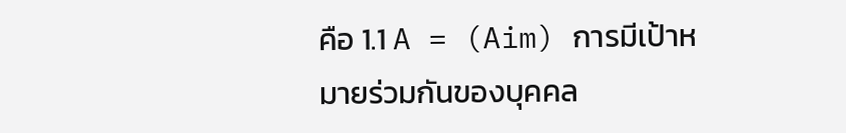คือ 1.1 A = (Aim) การมีเป้าหมายร่วมกันของบุคคล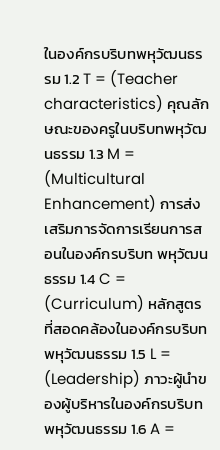ในองค์กรบริบทพหุวัฒนธรรม 1.2 T = (Teacher characteristics) คุณลักษณะของครูในบริบทพหุวัฒนธรรม 1.3 M = (Multicultural Enhancement) การส่งเสริมการจัดการเรียนการสอนในองค์กรบริบท พหุวัฒนธรรม 1.4 C = (Curriculum) หลักสูตรที่สอดคล้องในองค์กรบริบทพหุวัฒนธรรม 1.5 L = (Leadership) ภาวะผู้นำของผู้บริหารในองค์กรบริบทพหุวัฒนธรรม 1.6 A =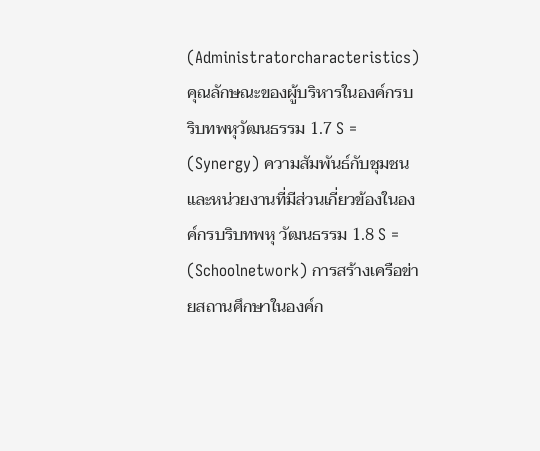(Administratorcharacteristics) คุณลักษณะของผู้บริหารในองค์กรบริบทพหุวัฒนธรรม 1.7 S = (Synergy) ความสัมพันธ์กับชุมชนและหน่วยงานที่มีส่วนเกี่ยวข้องในองค์กรบริบทพหุ วัฒนธรรม 1.8 S = (Schoolnetwork) การสร้างเครือข่ายสถานศึกษาในองค์ก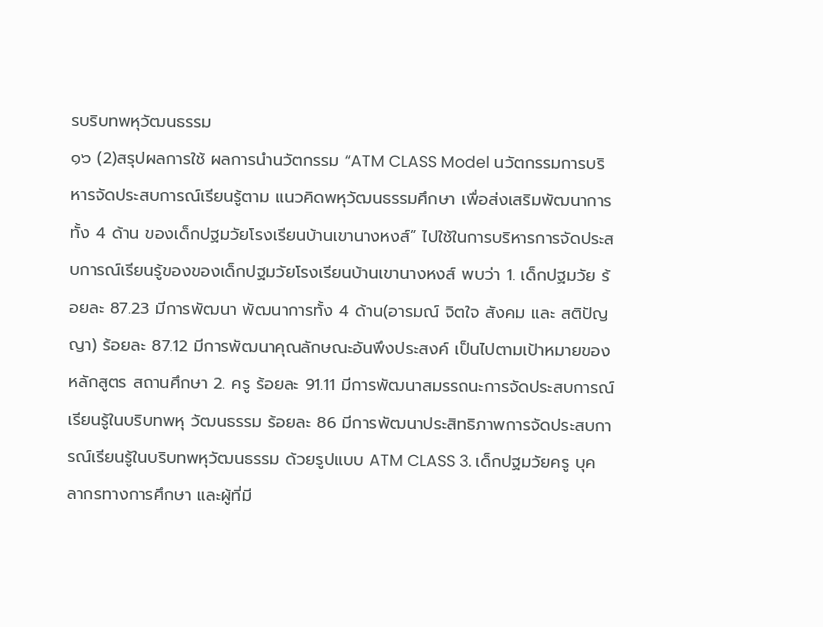รบริบทพหุวัฒนธรรม
๑๖ (2)สรุปผลการใช้ ผลการนำนวัตกรรม “ATM CLASS Model นวัตกรรมการบริหารจัดประสบการณ์เรียนรู้ตาม แนวคิดพหุวัฒนธรรมศึกษา เพื่อส่งเสริมพัฒนาการทั้ง 4 ด้าน ของเด็กปฐมวัยโรงเรียนบ้านเขานางหงส์” ไปใช้ในการบริหารการจัดประสบการณ์เรียนรู้ของของเด็กปฐมวัยโรงเรียนบ้านเขานางหงส์ พบว่า 1. เด็กปฐมวัย ร้อยละ 87.23 มีการพัฒนา พัฒนาการทั้ง 4 ด้าน(อารมณ์ จิตใจ สังคม และ สติปัญญา) ร้อยละ 87.12 มีการพัฒนาคุณลักษณะอันพึงประสงค์ เป็นไปตามเป้าหมายของหลักสูตร สถานศึกษา 2. ครู ร้อยละ 91.11 มีการพัฒนาสมรรถนะการจัดประสบการณ์เรียนรู้ในบริบทพหุ วัฒนธรรม ร้อยละ 86 มีการพัฒนาประสิทธิภาพการจัดประสบการณ์เรียนรู้ในบริบทพหุวัฒนธรรม ด้วยรูปแบบ ATM CLASS 3. เด็กปฐมวัยครู บุคลากรทางการศึกษา และผู้ที่มี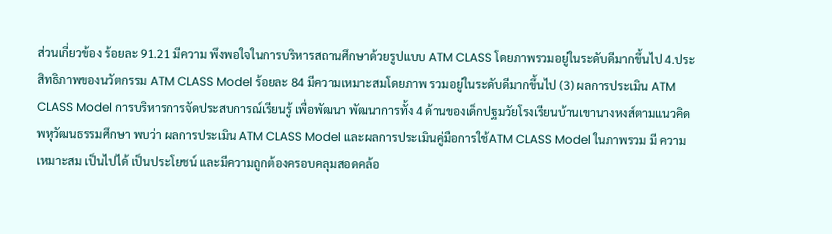ส่วนเกี่ยวข้อง ร้อยละ 91.21 มีความ พึงพอใจในการบริหารสถานศึกษาด้วยรูปแบบ ATM CLASS โดยภาพรวมอยู่ในระดับดีมากขึ้นไป 4.ประสิทธิภาพของนวัตกรรม ATM CLASS Model ร้อยละ 84 มีความเหมาะสมโดยภาพ รวมอยู่ในระดับดีมากขึ้นไป (3) ผลการประเมิน ATM CLASS Model การบริหารการจัดประสบการณ์เรียนรู้ เพื่อพัฒนา พัฒนาการทั้ง 4 ด้านของเด็กปฐมวัยโรงเรียนบ้านเขานางหงส์ตามแนวคิดพหุวัฒนธรรมศึกษา พบว่า ผลการประเมิน ATM CLASS Model และผลการประเมินคู่มือการใช้ATM CLASS Model ในภาพรวม มี ความเหมาะสม เป็นไปได้ เป็นประโยชน์ และมีความถูกต้องครอบคลุมสอดคล้อ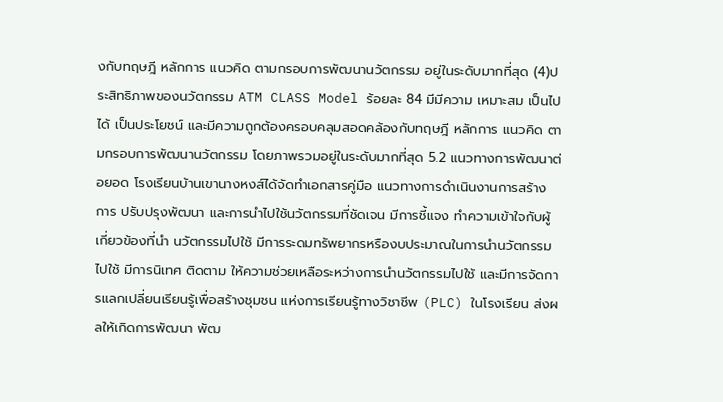งกับทฤษฎี หลักการ แนวคิด ตามกรอบการพัฒนานวัตกรรม อยู่ในระดับมากที่สุด (4)ประสิทธิภาพของนวัตกรรม ATM CLASS Model ร้อยละ 84 มีมีความ เหมาะสม เป็นไปได้ เป็นประโยชน์ และมีความถูกต้องครอบคลุมสอดคล้องกับทฤษฎี หลักการ แนวคิด ตามกรอบการพัฒนานวัตกรรม โดยภาพรวมอยู่ในระดับมากที่สุด 5.2 แนวทางการพัฒนาต่อยอด โรงเรียนบ้านเขานางหงส์ได้จัดทำเอกสารคู่มือ แนวทางการดำเนินงานการสร้าง การ ปรับปรุงพัฒนา และการนำไปใช้นวัตกรรมที่ชัดเจน มีการชี้แจง ทำความเข้าใจกับผู้เกี่ยวข้องที่นำ นวัตกรรมไปใช้ มีการระดมทรัพยากรหรืองบประมาณในการนำนวัตกรรมไปใช้ มีการนิเทศ ติดตาม ให้ความช่วยเหลือระหว่างการนำนวัตกรรมไปใช้ และมีการจัดการแลกเปลี่ยนเรียนรู้เพื่อสร้างชุมชน แห่งการเรียนรู้ทางวิชาชีพ (PLC) ในโรงเรียน ส่งผลให้เกิดการพัฒนา พัฒ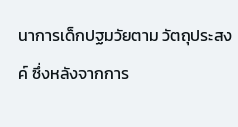นาการเด็กปฐมวัยตาม วัตถุประสงค์ ซึ่งหลังจากการ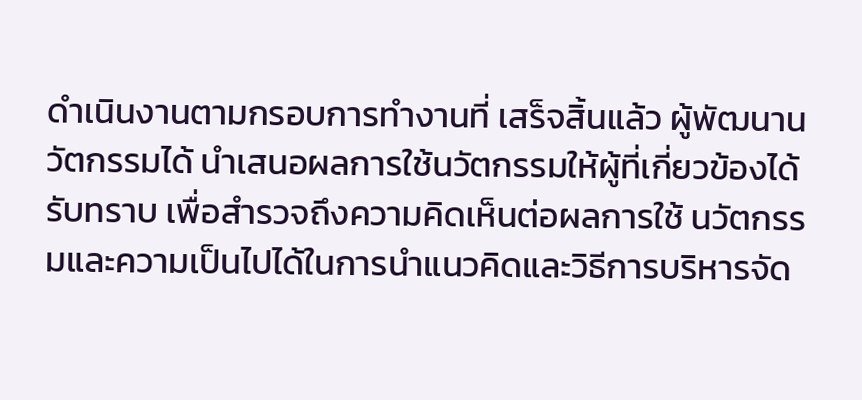ดำเนินงานตามกรอบการทำงานที่ เสร็จสิ้นแล้ว ผู้พัฒนานวัตกรรมได้ นำเสนอผลการใช้นวัตกรรมให้ผู้ที่เกี่ยวข้องได้รับทราบ เพื่อสำรวจถึงความคิดเห็นต่อผลการใช้ นวัตกรรมและความเป็นไปได้ในการนำแนวคิดและวิธีการบริหารจัด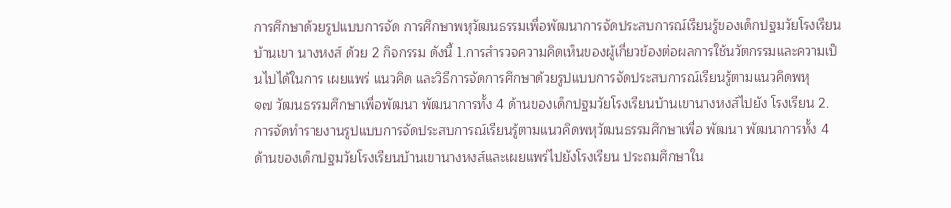การศึกษาด้วยรูปแบบการจัด การศึกษาพหุวัฒนธรรมเพื่อพัฒนาการจัดประสบการณ์เรียนรู้ของเด็กปฐมวัยโรงเรียนบ้านเขา นางหงส์ ด้วย 2 กิจกรรม ดังนี้ 1.การสำรวจความคิดเห็นของผู้เกี่ยวข้องต่อผลการใช้นวัตกรรมและความเป็นไปได้ในการ เผยแพร่ แนวคิด และวิธีการจัดการศึกษาด้วยรูปแบบการจัดประสบการณ์เรียนรู้ตามแนวคิดพหุ
๑๗ วัฒนธรรมศึกษาเพื่อพัฒนา พัฒนาการทั้ง 4 ด้านของเด็กปฐมวัยโรงเรียนบ้านเขานางหงส์ไปยัง โรงเรียน 2.การจัดทำรายงานรูปแบบการจัดประสบการณ์เรียนรู้ตามแนวคิดพหุวัฒนธรรมศึกษาเพื่อ พัฒนา พัฒนาการทั้ง 4 ด้านของเด็กปฐมวัยโรงเรียนบ้านเขานางหงส์และเผยแพร่ไปยังโรงเรียน ประถมศึกษาใน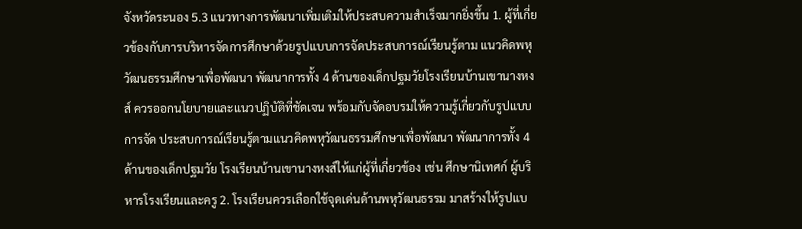จังหวัดระนอง 5.3 แนวทางการพัฒนาเพิ่มเติมให้ประสบความสำเร็จมากยิ่งขึ้น 1. ผู้ที่เกี่ยวข้องกับการบริหารจัดการศึกษาด้วยรูปแบบการจัดประสบการณ์เรียนรู้ตาม แนวคิดพหุวัฒนธรรมศึกษาเพื่อพัฒนา พัฒนาการทั้ง 4 ด้านของเด็กปฐมวัยโรงเรียนบ้านเขานางหงส์ ควรออกนโยบายและแนวปฏิบัติที่ชัดเจน พร้อมกับจัดอบรมให้ความรู้เกี่ยวกับรูปแบบการจัด ประสบการณ์เรียนรู้ตามแนวคิดพหุวัฒนธรรมศึกษาเพื่อพัฒนา พัฒนาการทั้ง 4 ด้านของเด็กปฐมวัย โรงเรียนบ้านเขานางหงส์ให้แก่ผู้ที่เกี่ยวข้อง เช่น ศึกษานิเทศก์ ผู้บริหารโรงเรียนและครู 2. โรงเรียนควรเลือกใช้จุดเด่นด้านพหุวัฒนธรรม มาสร้างให้รูปแบ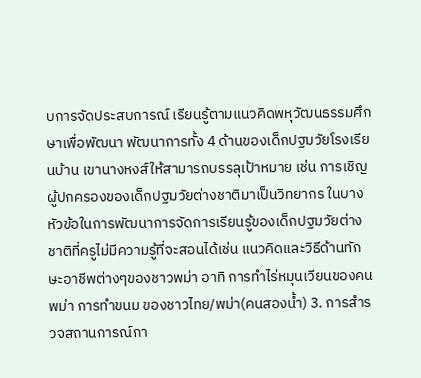บการจัดประสบการณ์ เรียนรู้ตามแนวคิดพหุวัฒนธรรมศึกษาเพื่อพัฒนา พัฒนาการทั้ง 4 ด้านของเด็กปฐมวัยโรงเรียนบ้าน เขานางหงส์ให้สามารถบรรลุเป้าหมาย เช่น การเชิญผู้ปกครองของเด็กปฐมวัยต่างชาติมาเป็นวิทยากร ในบางหัวข้อในการพัฒนาการจัดการเรียนรู้ของเด็กปฐมวัยต่างชาติที่ครูไม่มีความรู้ที่จะสอนได้เช่น แนวคิดและวิธีด้านทักษะอาชีพต่างๆของชาวพม่า อาทิ การทำไร่หมุนเวียนของคนพม่า การทำขนม ของชาวไทย/พม่า(คนสองน้ำ) 3. การสำรวจสถานการณ์กา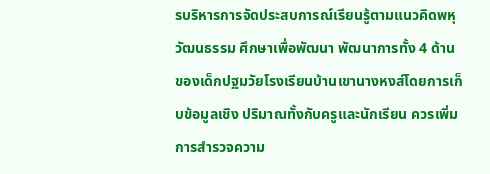รบริหารการจัดประสบการณ์เรียนรู้ตามแนวคิดพหุวัฒนธรรม ศึกษาเพื่อพัฒนา พัฒนาการทั้ง 4 ด้านของเด็กปฐมวัยโรงเรียนบ้านเขานางหงส์โดยการเก็บข้อมูลเชิง ปริมาณทั้งกับครูและนักเรียน ควรเพิ่มการสำรวจความ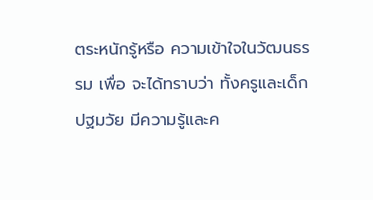ตระหนักรู้หรือ ความเข้าใจในวัฒนธรรม เพื่อ จะได้ทราบว่า ทั้งครูและเด็กปฐมวัย มีความรู้และค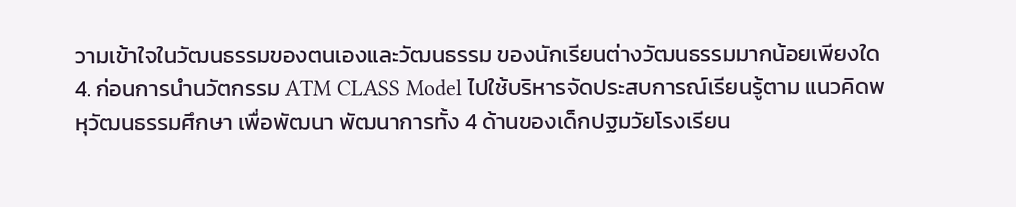วามเข้าใจในวัฒนธรรมของตนเองและวัฒนธรรม ของนักเรียนต่างวัฒนธรรมมากน้อยเพียงใด 4. ก่อนการนำนวัตกรรม ATM CLASS Model ไปใช้บริหารจัดประสบการณ์เรียนรู้ตาม แนวคิดพหุวัฒนธรรมศึกษา เพื่อพัฒนา พัฒนาการทั้ง 4 ด้านของเด็กปฐมวัยโรงเรียน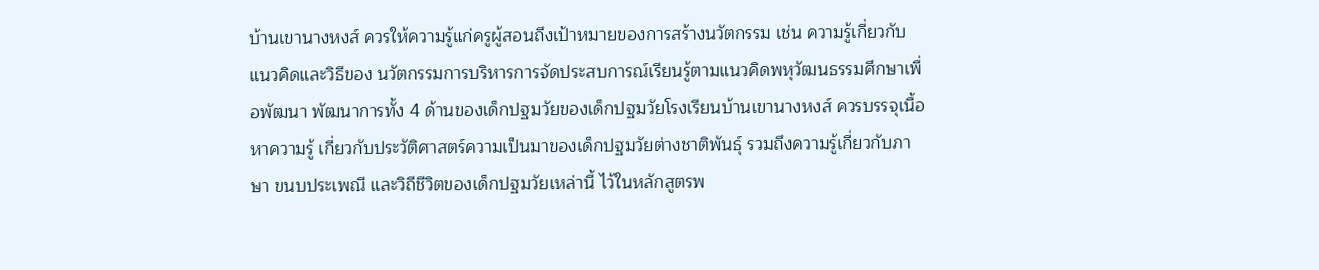บ้านเขานางหงส์ ควรให้ความรู้แก่ครูผู้สอนถึงเป้าหมายของการสร้างนวัตกรรม เช่น ความรู้เกี่ยวกับแนวคิดและวิธีของ นวัตกรรมการบริหารการจัดประสบการณ์เรียนรู้ตามแนวคิดพหุวัฒนธรรมศึกษาเพื่อพัฒนา พัฒนาการทั้ง 4 ด้านของเด็กปฐมวัยของเด็กปฐมวัยโรงเรียนบ้านเขานางหงส์ ควรบรรจุเนื้อหาความรู้ เกี่ยวกับประวัติศาสตร์ความเป็นมาของเด็กปฐมวัยต่างชาติพันธุ์ รวมถึงความรู้เกี่ยวกับภาษา ขนบประเพณี และวิถีชีวิตของเด็กปฐมวัยเหล่านี้ ไว้ในหลักสูตรพ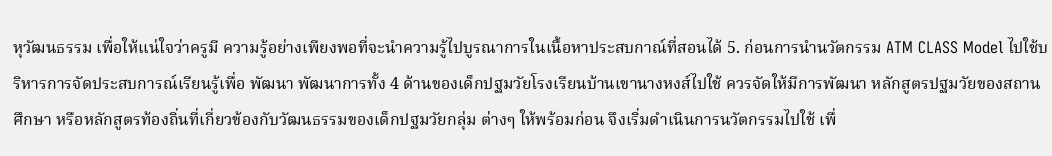หุวัฒนธรรม เพื่อให้แน่ใจว่าครูมี ความรู้อย่างเพียงพอที่จะนำความรู้ไปบูรณาการในเนื้อหาประสบกาณ์ที่สอนได้ 5. ก่อนการนำนวัตกรรม ATM CLASS Model ไปใช้บริหารการจัดประสบการณ์เรียนรู้เพื่อ พัฒนา พัฒนาการทั้ง 4 ด้านของเด็กปฐมวัยโรงเรียนบ้านเขานางหงส์ไปใช้ ควรจัดให้มีการพัฒนา หลักสูตรปฐมวัยของสถานศึกษา หรือหลักสูตรท้องถิ่นที่เกี่ยวข้องกับวัฒนธรรมของเด็กปฐมวัยกลุ่ม ต่างๆ ให้พร้อมก่อน จึงเริ่มดำเนินการนวัตกรรมไปใช้ เพื่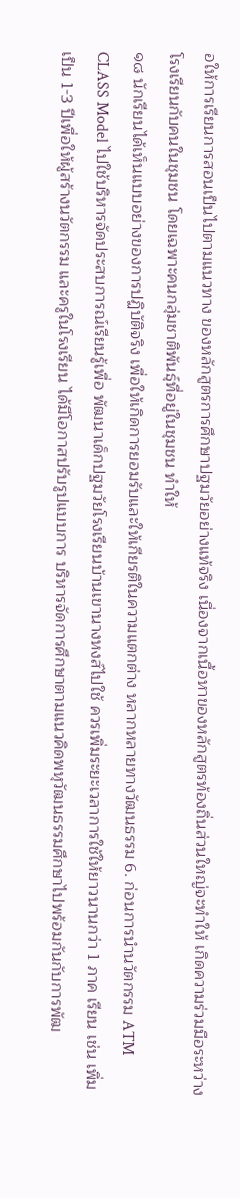อให้การเรียนการสอนเป็นไปตามแนวทาง ของหลักสูตรการศึกษาปฐมวัยอย่างแท้จริง เนื่องจากเนื้อหาของหลักสูตรท้องถิ่นส่วนใหญ่จะทำให้ เกิดความร่วมมือระหว่างโรงเรียนกับคนในชุมชน โดยเฉพาะคนกลุ่มชาติพันธุ์ที่อยู่ในชุมชน ทำให้
๑๘ นักเรียนได้เห็นแบบอย่างของการปฏิบัติจริง เพื่อให้เกิดการยอมรับและให้เกียรติในความแตกต่าง หลากหลายทางวัฒนธรรม 6. ก่อนการนำนวัตกรรม ATM CLASS Model ไปใช้บริหารจัดประสบการณ์เรียนรู้เพื่อ พัฒนาเด็กปฐมวัยโรงเรียนบ้านเขานางหงส์ไปใช้ ควรเพิ่มระยะเวลาการใช้ให้ยาวนานกว่า 1 ภาค เรียน เช่น เพิ่มเป็น 1-3 ปีเพื่อให้ผู้สร้างนวัตกรรม และครูในโรงเรียน ได้มีโอกาสปรับรูปแบบการ บริหารจัดการศึกษาตามแนวคิดพหุวัฒนธรรมศึกษาไปพร้อมกันกับการพัฒ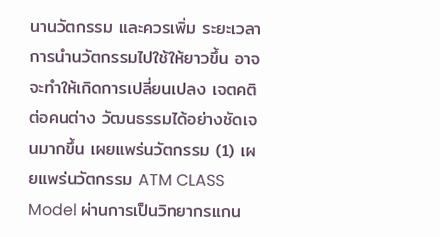นานวัตกรรม และควรเพิ่ม ระยะเวลาการนำนวัตกรรมไปใช้ให้ยาวขึ้น อาจจะทำให้เกิดการเปลี่ยนเปลง เจตคติต่อคนต่าง วัฒนธรรมได้อย่างชัดเจนมากขึ้น เผยแพร่นวัตกรรม (1) เผยแพร่นวัตกรรม ATM CLASS Model ผ่านการเป็นวิทยากรแกน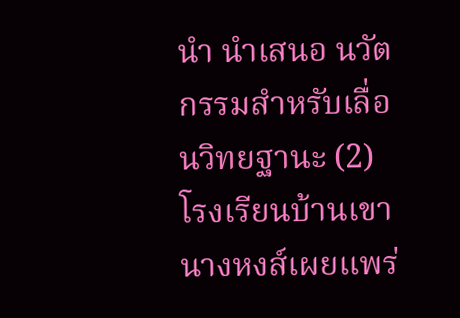นำ นำเสนอ นวัตกรรมสำหรับเลื่อนวิทยฐานะ (2) โรงเรียนบ้านเขานางหงส์เผยแพร่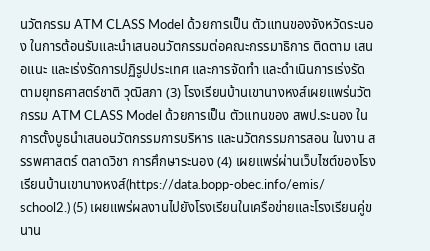นวัตกรรม ATM CLASS Model ด้วยการเป็น ตัวแทนของจังหวัดระนอง ในการต้อนรับและนำเสนอนวัตกรรมต่อคณะกรรมาธิการ ติดตาม เสนอแนะ และเร่งรัดการปฏิรูปประเทศ และการจัดทำ และดำเนินการเร่งรัดตามยุทธศาสตร์ชาติ วุฒิสภา (3) โรงเรียนบ้านเขานางหงส์เผยแพร่นวัตกรรม ATM CLASS Model ด้วยการเป็น ตัวแทนของ สพป.ระนอง ในการตั้งบูธนำเสนอนวัตกรรมการบริหาร และนวัตกรรมการสอน ในงาน สรรพศาสตร์ ตลาดวิชา การศึกษาระนอง (4) เผยแพร่ผ่านเว็บไซต์ของโรงเรียนบ้านเขานางหงส์(https://data.bopp-obec.info/emis/ school2.) (5) เผยแพร่ผลงานไปยังโรงเรียนในเครือข่ายและโรงเรียนคู่ขนาน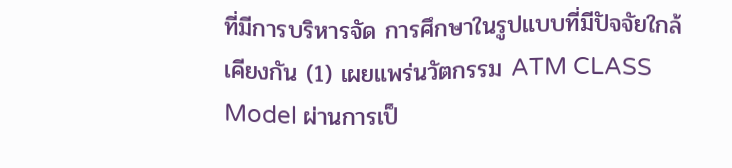ที่มีการบริหารจัด การศึกษาในรูปแบบที่มีปัจจัยใกล้เคียงกัน (1) เผยแพร่นวัตกรรม ATM CLASS Model ผ่านการเป็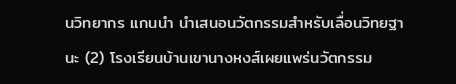นวิทยากร แกนนำ นำเสนอนวัตกรรมสำหรับเลื่อนวิทยฐานะ (2) โรงเรียนบ้านเขานางหงส์เผยแพร่นวัตกรรม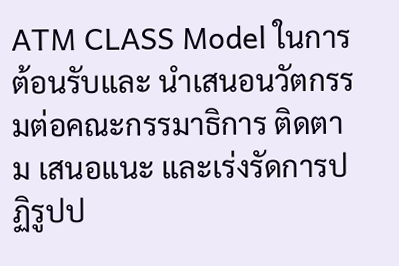ATM CLASS Model ในการต้อนรับและ นำเสนอนวัตกรรมต่อคณะกรรมาธิการ ติดตาม เสนอแนะ และเร่งรัดการปฏิรูปป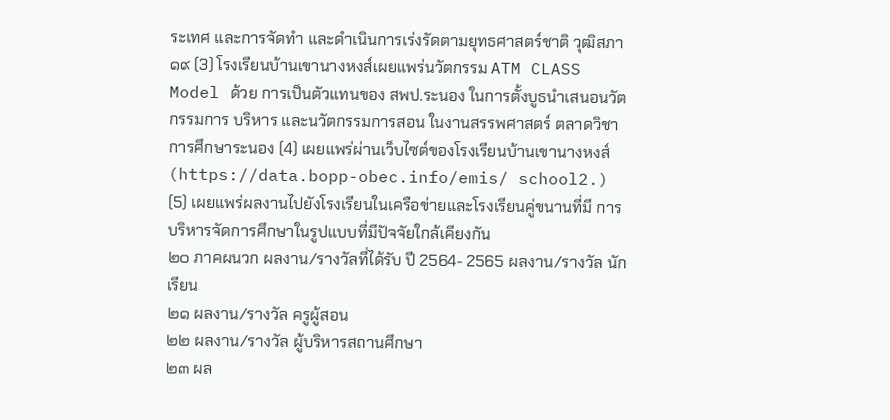ระเทศ และการจัดทำ และดำเนินการเร่งรัดตามยุทธศาสตร์ชาติ วุฒิสภา
๑๙ (3) โรงเรียนบ้านเขานางหงส์เผยแพร่นวัตกรรม ATM CLASS Model ด้วย การเป็นตัวแทนของ สพป.ระนอง ในการตั้งบูธนำเสนอนวัตกรรมการ บริหาร และนวัตกรรมการสอน ในงานสรรพศาสตร์ ตลาดวิชา การศึกษาระนอง (4) เผยแพร่ผ่านเว็บไซต์ของโรงเรียนบ้านเขานางหงส์ (https://data.bopp-obec.info/emis/ school2.) (5) เผยแพร่ผลงานไปยังโรงเรียนในเครือข่ายและโรงเรียนคู่ขนานที่มี การบริหารจัดการศึกษาในรูปแบบที่มีปัจจัยใกล้เคียงกัน
๒๐ ภาคผนวก ผลงาน/รางวัลที่ได้รับ ปี 2564- 2565 ผลงาน/รางวัล นักเรียน
๒๑ ผลงาน/รางวัล ครูผู้สอน
๒๒ ผลงาน/รางวัล ผู้บริหารสถานศึกษา
๒๓ ผล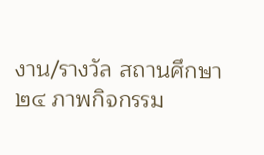งาน/รางวัล สถานศึกษา
๒๔ ภาพกิจกรรม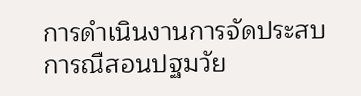การดำเนินงานการจัดประสบการณืสอนปฐมวัย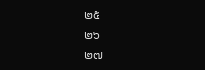๒๕
๒๖
๒๗